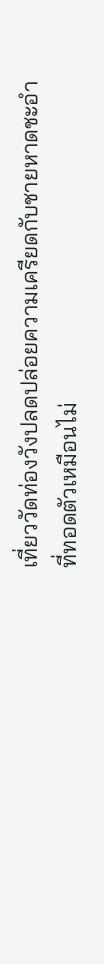เที่ยววัดท่องวังปลดปล่อยความเครียดกับชายหาดชะอำ
ที่ทอดตัวเหมือนไม่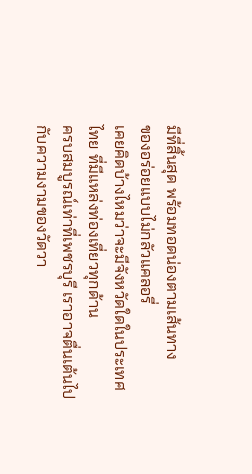มีที่สิ้นสุด พร้อมทอดน่องตามเส้นทาง
ของอร่อยแบบไม่กลัวแคลอรี่
เคยคิดบ้างไหมว่าจะมีจังหวัดใดในประเทศไทย ที่มีแหล่งท่องเที่ยวทุกด้าน
ครบสมบูรณ์เท่าที่เพชรบุรี เราอาจตื่นเต้นไปกับความงามของวัดวา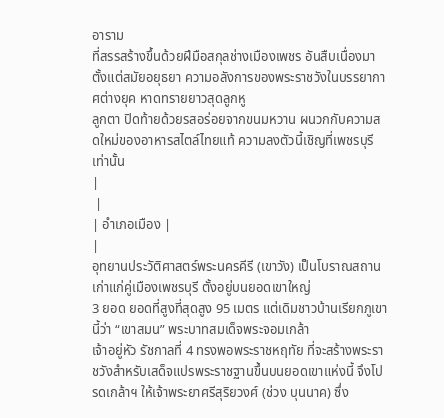อาราม
ที่สรรสร้างขึ้นด้วยฝีมือสกุลช่างเมืองเพชร อันสืบเนื่องมาตั้งแต่สมัยอยุธยา ความอลังการของพระราชวังในบรรยากาศต่างยุค หาดทรายยาวสุดลูกหู
ลูกตา ปิดท้ายด้วยรสอร่อยจากขนมหวาน ผนวกกับความสดใหม่ของอาหารสไตล์ไทยแท้ ความลงตัวนี้เชิญที่เพชรบุรีเท่านั้น
|
 |
| อำเภอเมือง |
|
อุทยานประวัติศาสตร์พระนครคีรี (เขาวัง) เป็นโบราณสถานเก่าแก่คู่เมืองเพชรบุรี ตั้งอยู่บนยอดเขาใหญ่
3 ยอด ยอดที่สูงที่สุดสูง 95 เมตร แต่เดิมชาวบ้านเรียกภูเขานี้ว่า “เขาสมน” พระบาทสมเด็จพระจอมเกล้า
เจ้าอยู่หัว รัชกาลที่ 4 ทรงพอพระราชหฤทัย ที่จะสร้างพระราชวังสำหรับเสด็จแปรพระราชฐานขึ้นบนยอดเขาแห่งนี้ จึงโปรดเกล้าฯ ให้เจ้าพระยาศรีสุริยวงศ์ (ช่วง บุนนาค) ซึ่ง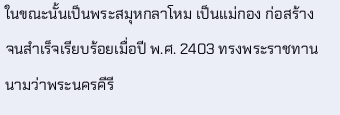ในขณะนั้นเป็นพระสมุหกลาโหม เป็นแม่กอง ก่อสร้างจนสำเร็จเรียบร้อยเมื่อปี พ.ศ. 2403 ทรงพระราชทานนามว่าพระนครคีรี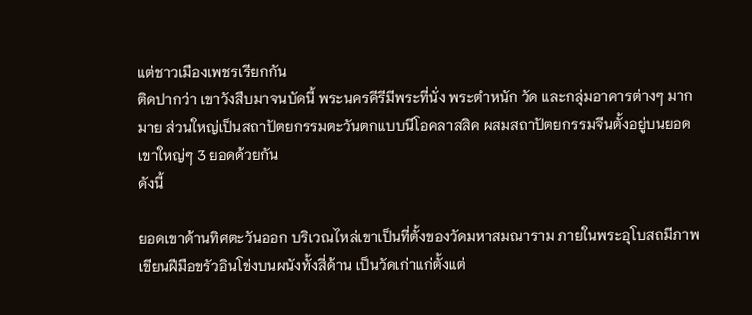แต่ชาวเมืองเพชรเรียกกัน
ติดปากว่า เขาวังสืบมาจนบัดนี้ พระนครคีรีมีพระที่นั่ง พระตำหนัก วัด และกลุ่มอาคารต่างๆ มากมาย ส่วนใหญ่เป็นสถาปัตยกรรมตะวันตกแบบนีโอคลาสสิค ผสมสถาปัตยกรรมจีนตั้งอยู่บนยอดเขาใหญ่ๆ 3 ยอดด้วยกัน
ดังนี้

ยอดเขาด้านทิศตะวันออก บริเวณไหล่เขาเป็นที่ตั้งของวัดมหาสมณาราม ภายในพระอุโบสถมีภาพเขียนฝีมือขรัวอินโข่งบนผนังทั้งสี่ด้าน เป็นวัดเก่าแก่ตั้งแต่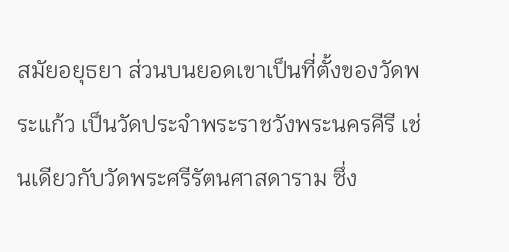สมัยอยุธยา ส่วนบนยอดเขาเป็นที่ตั้งของวัดพระแก้ว เป็นวัดประจำพระราชวังพระนครคีรี เช่นเดียวกับวัดพระศรีรัตนศาสดาราม ซึ่ง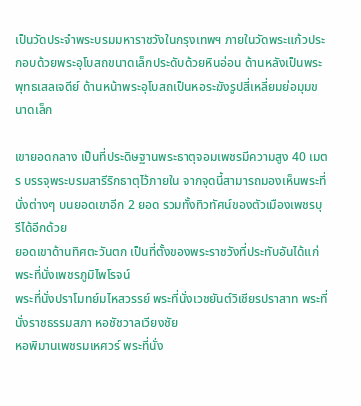เป็นวัดประจำพระบรมมหาราชวังในกรุงเทพฯ ภายในวัดพระแก้วประกอบด้วยพระอุโบสถขนาดเล็กประดับด้วยหินอ่อน ด้านหลังเป็นพระพุทธเสลเจดีย์ ด้านหน้าพระอุโบสถเป็นหอระฆังรูปสี่เหลี่ยมย่อมุมขนาดเล็ก

เขายอดกลาง เป็นที่ประดิษฐานพระธาตุจอมเพชรมีความสูง 40 เมตร บรรจุพระบรมสารีริกธาตุไว้ภายใน จากจุดนี้สามารถมองเห็นพระที่นั่งต่างๆ บนยอดเขาอีก 2 ยอด รวมทั้งทิวทัศน์ของตัวเมืองเพชรบุรีได้อีกด้วย
ยอดเขาด้านทิศตะวันตก เป็นที่ตั้งของพระราชวังที่ประทับอันได้แก่ พระที่นั่งเพชรภูมิไพโรจน์
พระที่นั่งปราโมทย์มไหสวรรย์ พระที่นั่งเวชยันต์วิเชียรปราสาท พระที่นั่งราชธรรมสภา หอชัชวาลเวียงชัย
หอพิมานเพชรมเหศวร์ พระที่นั่ง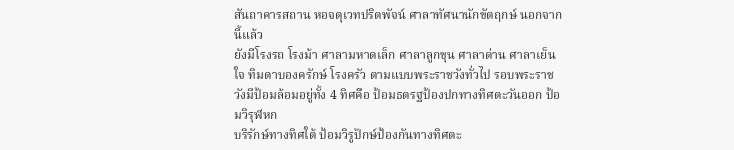สันถาคารสถาน หอจตุเวทปริตพัจน์ ศาลาทัศนานักขัตฤกษ์ นอกจากนี้แล้ว
ยังมีโรงรถ โรงม้า ศาลามหาดเล็ก ศาลาลูกขุน ศาลาด่าน ศาลาเย็นใจ ทิมดาบองครักษ์ โรงครัว ตามแบบพระราชวังทั่วไป รอบพระราชวังมีป้อมล้อมอยู่ทั้ง 4 ทิศคือ ป้อมธตรฐป้องปกทางทิศตะวันออก ป้อมวิรุฬหก
บริรักษ์ทางทิศใต้ ป้อมวิรูปักษ์ป้องกันทางทิศตะ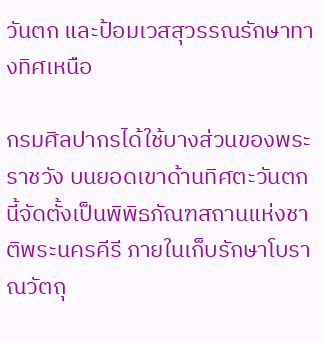วันตก และป้อมเวสสุวรรณรักษาทางทิศเหนือ

กรมศิลปากรได้ใช้บางส่วนของพระราชวัง บนยอดเขาด้านทิศตะวันตกนี้จัดตั้งเป็นพิพิธภัณฑสถานแห่งชาติพระนครคีรี ภายในเก็บรักษาโบราณวัตถุ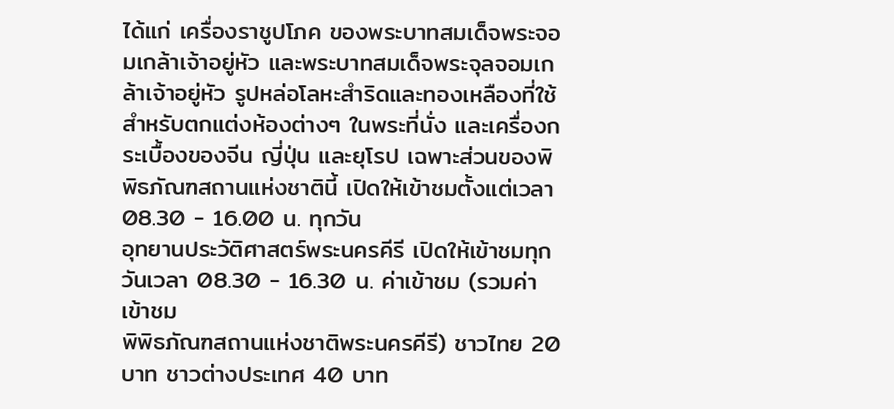ได้แก่ เครื่องราชูปโภค ของพระบาทสมเด็จพระจอมเกล้าเจ้าอยู่หัว และพระบาทสมเด็จพระจุลจอมเกล้าเจ้าอยู่หัว รูปหล่อโลหะสำริดและทองเหลืองที่ใช้สำหรับตกแต่งห้องต่างๆ ในพระที่นั่ง และเครื่องกระเบื้องของจีน ญี่ปุ่น และยุโรป เฉพาะส่วนของพิพิธภัณฑสถานแห่งชาตินี้ เปิดให้เข้าชมตั้งแต่เวลา 08.30 - 16.00 น. ทุกวัน
อุทยานประวัติศาสตร์พระนครคีรี เปิดให้เข้าชมทุกวันเวลา 08.30 - 16.30 น. ค่าเข้าชม (รวมค่าเข้าชม
พิพิธภัณฑสถานแห่งชาติพระนครคีรี) ชาวไทย 20 บาท ชาวต่างประเทศ 40 บาท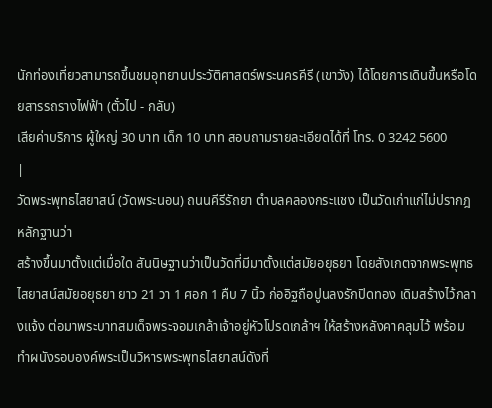นักท่องเที่ยวสามารถขึ้นชมอุทยานประวัติศาสตร์พระนครคีรี (เขาวัง) ได้โดยการเดินขึ้นหรือโดยสารรถรางไฟฟ้า (ตั๋วไป - กลับ)
เสียค่าบริการ ผู้ใหญ่ 30 บาท เด็ก 10 บาท สอบถามรายละเอียดได้ที่ โทร. 0 3242 5600
|
วัดพระพุทธไสยาสน์ (วัดพระนอน) ถนนคีรีรัถยา ตำบลคลองกระแชง เป็นวัดเก่าแก่ไม่ปรากฎหลักฐานว่า
สร้างขึ้นมาตั้งแต่เมื่อใด สันนิษฐานว่าเป็นวัดที่มีมาตั้งแต่สมัยอยุธยา โดยสังเกตจากพระพุทธไสยาสน์สมัยอยุธยา ยาว 21 วา 1 ศอก 1 คืบ 7 นิ้ว ก่ออิฐถือปูนลงรักปิดทอง เดิมสร้างไว้กลางแจ้ง ต่อมาพระบาทสมเด็จพระจอมเกล้าเจ้าอยู่หัวโปรดเกล้าฯ ให้สร้างหลังคาคลุมไว้ พร้อมทำผนังรอบองค์พระเป็นวิหารพระพุทธไสยาสน์ดังที่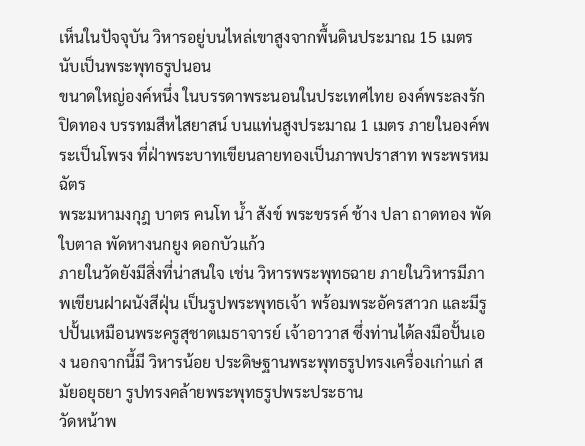เห็นในปัจจุบัน วิหารอยู่บนไหล่เขาสูงจากพื้นดินประมาณ 15 เมตร นับเป็นพระพุทธรูปนอน
ขนาดใหญ่องค์หนึ่ง ในบรรดาพระนอนในประเทศไทย องค์พระลงรักปิดทอง บรรทมสีหไสยาสน์ บนแท่นสูงประมาณ 1 เมตร ภายในองค์พระเป็นโพรง ที่ฝ่าพระบาทเขียนลายทองเป็นภาพปราสาท พระพรหมฉัตร
พระมหามงกุฎ บาตร คนโท น้ำ สังข์ พระขรรค์ ช้าง ปลา ถาดทอง พัดใบตาล พัดหางนกยูง ดอกบัวแก้ว
ภายในวัดยังมีสิ่งที่น่าสนใจ เช่น วิหารพระพุทธฉาย ภายในวิหารมีภาพเขียนฝาผนังสีฝุ่น เป็นรูปพระพุทธเจ้า พร้อมพระอัครสาวก และมีรูปปั้นเหมือนพระครูสุชาตเมธาจารย์ เจ้าอาวาส ซึ่งท่านได้ลงมือปั้นเอง นอกจากนี้มี วิหารน้อย ประดิษฐานพระพุทธรูปทรงเครื่องเก่าแก่ สมัยอยุธยา รูปทรงคล้ายพระพุทธรูปพระประธาน
วัดหน้าพ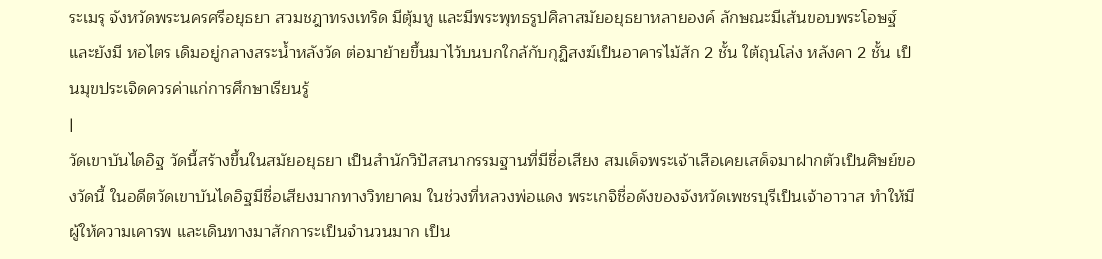ระเมรุ จังหวัดพระนครศรีอยุธยา สวมชฎาทรงเทริด มีตุ้มหู และมีพระพุทธรูปศิลาสมัยอยุธยาหลายองค์ ลักษณะมีเส้นขอบพระโอษฐ์ และยังมี หอไตร เดิมอยู่กลางสระน้ำหลังวัด ต่อมาย้ายขึ้นมาไว้บนบกใกล้กับกุฏิสงฆ์เป็นอาคารไม้สัก 2 ชั้น ใต้ถุนโล่ง หลังคา 2 ชั้น เป็นมุขประเจิดควรค่าแก่การศึกษาเรียนรู้
|
วัดเขาบันไดอิฐ วัดนี้สร้างขึ้นในสมัยอยุธยา เป็นสำนักวิปัสสนากรรมฐานที่มีชื่อเสียง สมเด็จพระเจ้าเสือเคยเสด็จมาฝากตัวเป็นศิษย์ของวัดนี้ ในอดีตวัดเขาบันไดอิฐมีชื่อเสียงมากทางวิทยาคม ในช่วงที่หลวงพ่อแดง พระเกจิชื่อดังของจังหวัดเพชรบุรีเป็นเจ้าอาวาส ทำให้มีผู้ให้ความเคารพ และเดินทางมาสักการะเป็นจำนวนมาก เป็น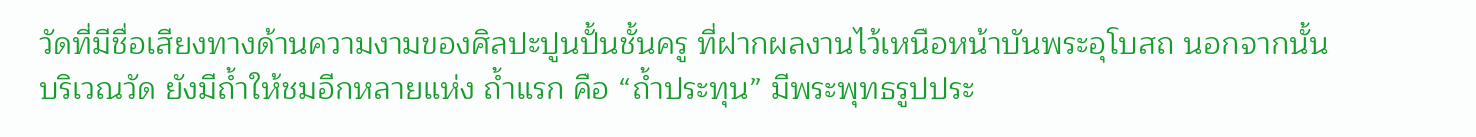วัดที่มีชื่อเสียงทางด้านความงามของศิลปะปูนปั้นชั้นครู ที่ฝากผลงานไว้เหนือหน้าบันพระอุโบสถ นอกจากนั้นบริเวณวัด ยังมีถ้ำให้ชมอีกหลายแห่ง ถ้ำแรก คือ “ถ้ำประทุน” มีพระพุทธรูปประ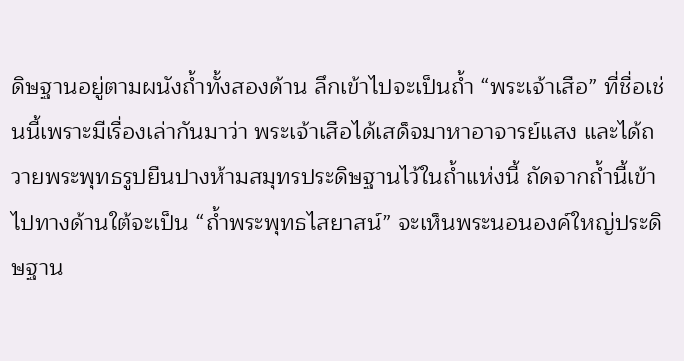ดิษฐานอยู่ตามผนังถ้ำทั้งสองด้าน ลึกเข้าไปจะเป็นถ้ำ “พระเจ้าเสือ” ที่ชื่อเช่นนี้เพราะมีเรื่องเล่ากันมาว่า พระเจ้าเสือได้เสด็จมาหาอาจารย์แสง และได้ถวายพระพุทธรูปยืนปางห้ามสมุทรประดิษฐานไว้ในถ้ำแห่งนี้ ถัดจากถ้ำนี้เข้าไปทางด้านใต้จะเป็น “ถ้ำพระพุทธไสยาสน์” จะเห็นพระนอนองค์ใหญ่ประดิษฐาน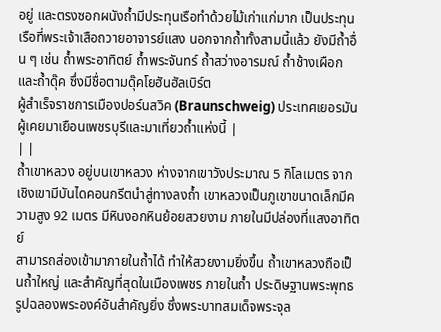อยู่ และตรงซอกผนังถ้ำมีประทุนเรือทำด้วยไม้เก่าแก่มาก เป็นประทุนเรือที่พระเจ้าเสือถวายอาจารย์แสง นอกจากถ้ำทั้งสามนี้แล้ว ยังมีถ้ำอื่น ๆ เช่น ถ้ำพระอาทิตย์ ถ้ำพระจันทร์ ถ้ำสว่างอารมณ์ ถ้ำช้างเผือก และถ้ำดุ๊ค ซึ่งมีชื่อตามดุ๊คโยฮันฮัลเบิร์ต
ผู้สำเร็จราชการเมืองปอร์นสวิค (Braunschweig) ประเทศเยอรมัน ผู้เคยมาเยือนเพชรบุรีและมาเที่ยวถ้ำแห่งนี้ |
| |
ถ้ำเขาหลวง อยู่บนเขาหลวง ห่างจากเขาวังประมาณ 5 กิโลเมตร จากเชิงเขามีบันไดคอนกรีตนำสู่ทางลงถ้ำ เขาหลวงเป็นภูเขาขนาดเล็กมีความสูง 92 เมตร มีหินงอกหินย้อยสวยงาม ภายในมีปล่องที่แสงอาทิตย์
สามารถส่องเข้ามาภายในถ้ำได้ ทำให้สวยงามยิ่งขึ้น ถ้ำเขาหลวงถือเป็นถ้ำใหญ่ และสำคัญที่สุดในเมืองเพชร ภายในถ้ำ ประดิษฐานพระพุทธรูปฉลองพระองค์อันสำคัญยิ่ง ซึ่งพระบาทสมเด็จพระจุล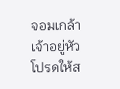จอมเกล้าเจ้าอยู่หัว โปรดให้ส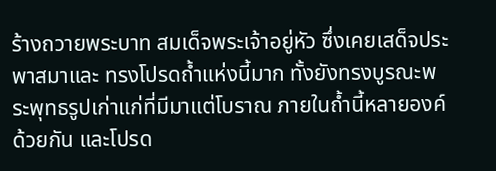ร้างถวายพระบาท สมเด็จพระเจ้าอยู่หัว ซึ่งเคยเสด็จประพาสมาและ ทรงโปรดถ้ำแห่งนี้มาก ทั้งยังทรงบูรณะพระพุทธรูปเก่าแก่ที่มีมาแต่โบราณ ภายในถ้ำนี้หลายองค์ด้วยกัน และโปรด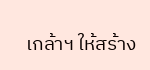เกล้าฯ ให้สร้าง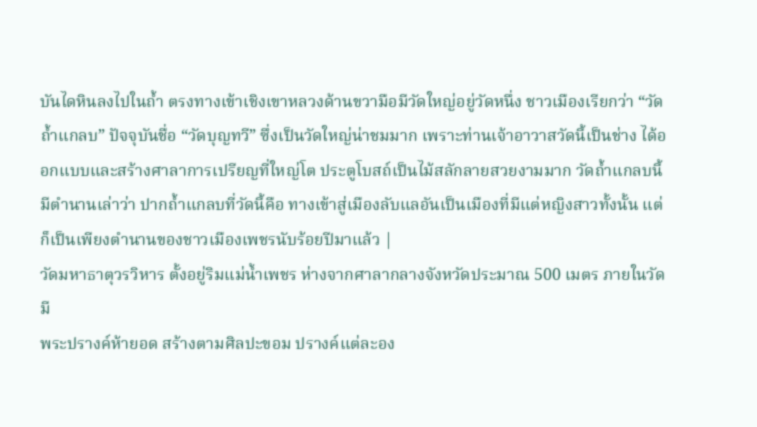บันไดหินลงไปในถ้ำ ตรงทางเข้าเชิงเขาหลวงด้านขวามือมีวัดใหญ่อยู่วัดหนึ่ง ชาวเมืองเรียกว่า “วัดถ้ำแกลบ” ปัจจุบันชื่อ “วัดบุญทวี” ซึ่งเป็นวัดใหญ่น่าชมมาก เพราะท่านเจ้าอาวาสวัดนี้เป็นช่าง ได้ออกแบบและสร้างศาลาการเปรียญที่ใหญ่โต ประตูโบสถ์เป็นไม้สลักลายสวยงามมาก วัดถ้ำแกลบนี้มีตำนานเล่าว่า ปากถ้ำแกลบที่วัดนี้คือ ทางเข้าสู่เมืองลับแลอันเป็นเมืองที่มีแต่หญิงสาวทั้งนั้น แต่ก็เป็นเพียงตำนานของชาวเมืองเพชรนับร้อยปีมาแล้ว |
วัดมหาธาตุวรวิหาร ตั้งอยู่ริมแม่น้ำเพชร ห่างจากศาลากลางจังหวัดประมาณ 500 เมตร ภายในวัดมี
พระปรางค์ห้ายอด สร้างตามศิลปะขอม ปรางค์แต่ละอง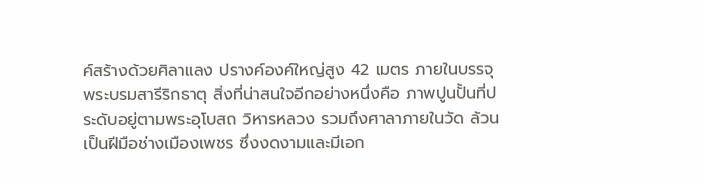ค์สร้างด้วยศิลาแลง ปรางค์องค์ใหญ่สูง 42 เมตร ภายในบรรจุพระบรมสารีริกธาตุ สิ่งที่น่าสนใจอีกอย่างหนึ่งคือ ภาพปูนปั้นที่ประดับอยู่ตามพระอุโบสถ วิหารหลวง รวมถึงศาลาภายในวัด ล้วนเป็นฝีมือช่างเมืองเพชร ซึ่งงดงามและมีเอก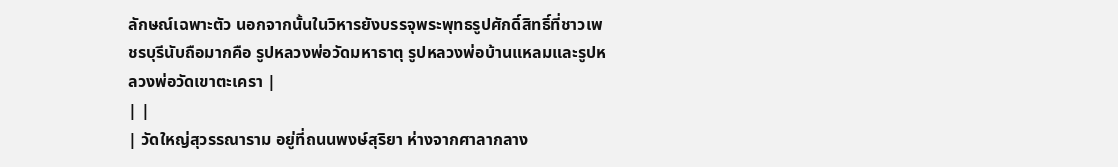ลักษณ์เฉพาะตัว นอกจากนั้นในวิหารยังบรรจุพระพุทธรูปศักดิ์สิทธิ์ที่ชาวเพชรบุรีนับถือมากคือ รูปหลวงพ่อวัดมหาธาตุ รูปหลวงพ่อบ้านแหลมและรูปหลวงพ่อวัดเขาตะเครา |
| |
| วัดใหญ่สุวรรณาราม อยู่ที่ถนนพงษ์สุริยา ห่างจากศาลากลาง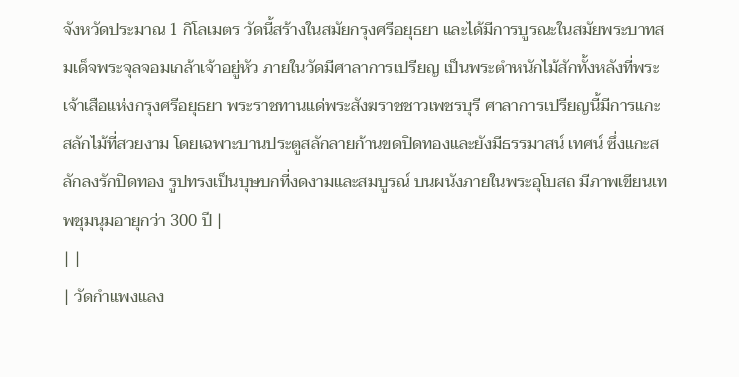จังหวัดประมาณ 1 กิโลเมตร วัดนี้สร้างในสมัยกรุงศรีอยุธยา และได้มีการบูรณะในสมัยพระบาทสมเด็จพระจุลจอมเกล้าเจ้าอยู่หัว ภายในวัดมีศาลาการเปรียญ เป็นพระตำหนักไม้สักทั้งหลังที่พระเจ้าเสือแห่งกรุงศรีอยุธยา พระราชทานแด่พระสังฆราชชาวเพชรบุรี ศาลาการเปรียญนี้มีการแกะสลักไม้ที่สวยงาม โดยเฉพาะบานประตูสลักลายก้านขดปิดทองและยังมีธรรมาสน์ เทศน์ ซึ่งแกะสลักลงรักปิดทอง รูปทรงเป็นบุษบกที่งดงามและสมบูรณ์ บนผนังภายในพระอุโบสถ มีภาพเขียนเทพชุมนุมอายุกว่า 300 ปี |
| |
| วัดกำแพงแลง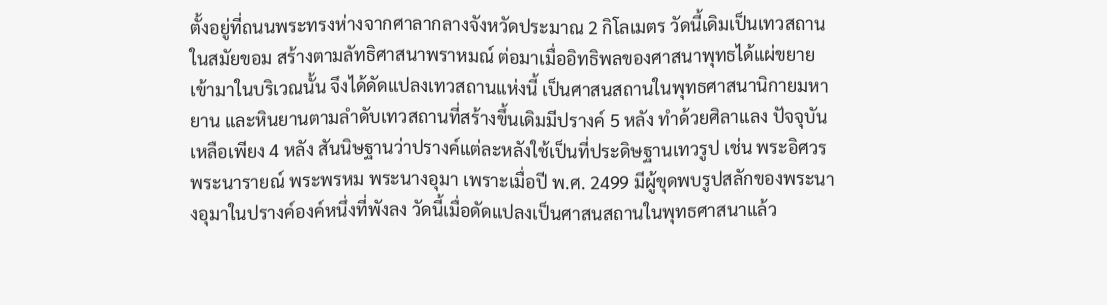ตั้งอยู่ที่ถนนพระทรงห่างจากศาลากลางจังหวัดประมาณ 2 กิโลเมตร วัดนี้เดิมเป็นเทวสถานในสมัยขอม สร้างตามลัทธิศาสนาพราหมณ์ ต่อมาเมื่ออิทธิพลของศาสนาพุทธได้แผ่ขยายเข้ามาในบริเวณนั้น จึงได้ดัดแปลงเทวสถานแห่งนี้ เป็นศาสนสถานในพุทธศาสนานิกายมหายาน และหินยานตามลำดับเทวสถานที่สร้างขึ้นเดิมมีปรางค์ 5 หลัง ทำด้วยศิลาแลง ปัจจุบันเหลือเพียง 4 หลัง สันนิษฐานว่าปรางค์แต่ละหลังใช้เป็นที่ประดิษฐานเทวรูป เช่น พระอิศวร พระนารายณ์ พระพรหม พระนางอุมา เพราะเมื่อปี พ.ศ. 2499 มีผู้ขุดพบรูปสลักของพระนางอุมาในปรางค์องค์หนึ่งที่พังลง วัดนี้เมื่อดัดแปลงเป็นศาสนสถานในพุทธศาสนาแล้ว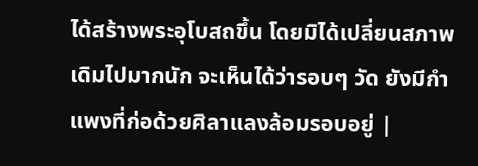ได้สร้างพระอุโบสถขึ้น โดยมิได้เปลี่ยนสภาพเดิมไปมากนัก จะเห็นได้ว่ารอบๆ วัด ยังมีกำแพงที่ก่อด้วยศิลาแลงล้อมรอบอยู่ |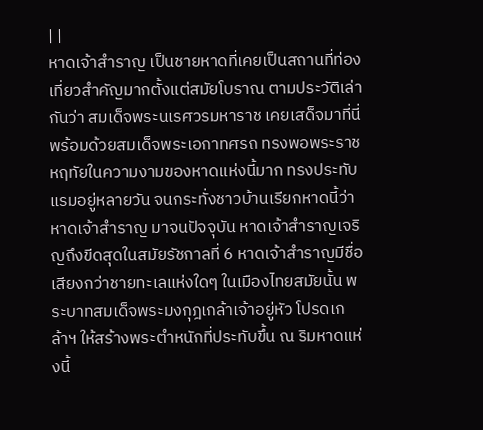| |
หาดเจ้าสำราญ เป็นชายหาดที่เคยเป็นสถานที่ท่องเที่ยวสำคัญมากตั้งแต่สมัยโบราณ ตามประวัติเล่ากันว่า สมเด็จพระนเรศวรมหาราช เคยเสด็จมาที่นี่พร้อมด้วยสมเด็จพระเอกาทศรถ ทรงพอพระราชหฤทัยในความงามของหาดแห่งนี้มาก ทรงประทับแรมอยู่หลายวัน จนกระทั่งชาวบ้านเรียกหาดนี้ว่า หาดเจ้าสำราญ มาจนปัจจุบัน หาดเจ้าสำราญเจริญถึงขีดสุดในสมัยรัชกาลที่ 6 หาดเจ้าสำราญมีชื่อเสียงกว่าชายทะเลแห่งใดๆ ในเมืองไทยสมัยนั้น พระบาทสมเด็จพระมงกุฎเกล้าเจ้าอยู่หัว โปรดเกล้าฯ ให้สร้างพระตำหนักที่ประทับขึ้น ณ ริมหาดแห่งนี้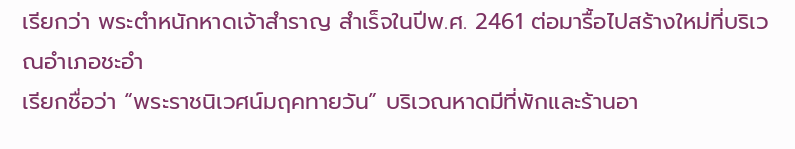เรียกว่า พระตำหนักหาดเจ้าสำราญ สำเร็จในปีพ.ศ. 2461 ต่อมารื้อไปสร้างใหม่ที่บริเวณอำเภอชะอำ
เรียกชื่อว่า “พระราชนิเวศน์มฤคทายวัน” บริเวณหาดมีที่พักและร้านอา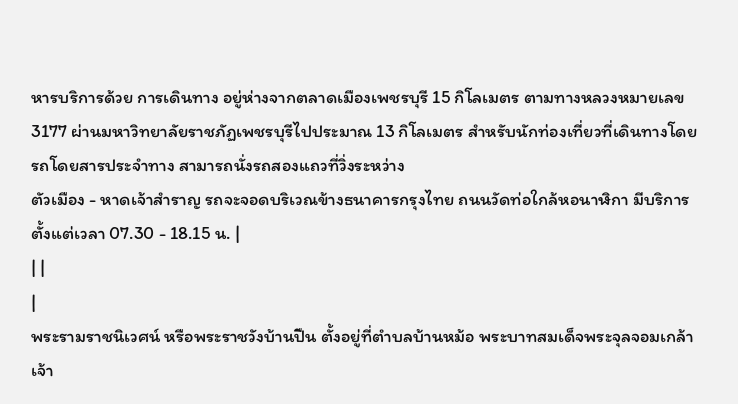หารบริการด้วย การเดินทาง อยู่ห่างจากตลาดเมืองเพชรบุรี 15 กิโลเมตร ตามทางหลวงหมายเลข 3177 ผ่านมหาวิทยาลัยราชภัฏเพชรบุรีไปประมาณ 13 กิโลเมตร สำหรับนักท่องเที่ยวที่เดินทางโดยรถโดยสารประจำทาง สามารถนั่งรถสองแถวที่วิ่งระหว่าง
ตัวเมือง - หาดเจ้าสำราญ รถจะจอดบริเวณข้างธนาคารกรุงไทย ถนนวัดท่อใกล้หอนาฬิกา มีบริการตั้งแต่เวลา 07.30 - 18.15 น. |
| |
|
พระรามราชนิเวศน์ หรือพระราชวังบ้านปืน ตั้งอยู่ที่ตำบลบ้านหม้อ พระบาทสมเด็จพระจุลจอมเกล้า
เจ้า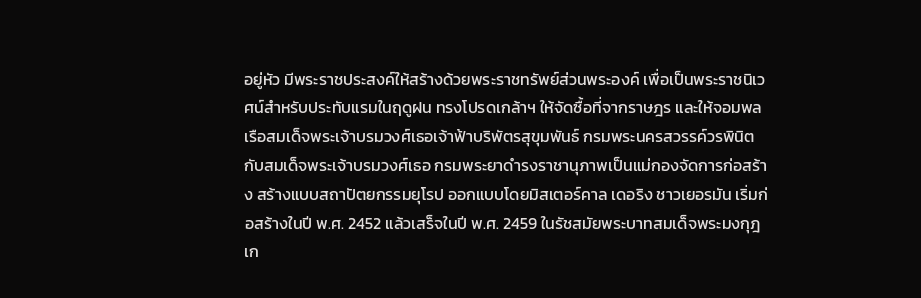อยู่หัว มีพระราชประสงค์ให้สร้างด้วยพระราชทรัพย์ส่วนพระองค์ เพื่อเป็นพระราชนิเวศน์สำหรับประทับแรมในฤดูฝน ทรงโปรดเกล้าฯ ให้จัดซื้อที่จากราษฎร และให้จอมพลเรือสมเด็จพระเจ้าบรมวงศ์เธอเจ้าฟ้าบริพัตรสุขุมพันธ์ กรมพระนครสวรรค์วรพินิต กับสมเด็จพระเจ้าบรมวงศ์เธอ กรมพระยาดำรงราชานุภาพเป็นแม่กองจัดการก่อสร้าง สร้างแบบสถาปัตยกรรมยุโรป ออกแบบโดยมิสเตอร์คาล เดอริง ชาวเยอรมัน เริ่มก่อสร้างในปี พ.ศ. 2452 แล้วเสร็จในปี พ.ศ. 2459 ในรัชสมัยพระบาทสมเด็จพระมงกุฎเก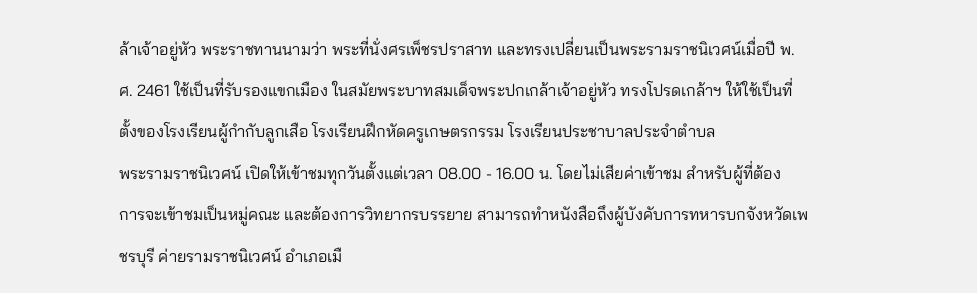ล้าเจ้าอยู่หัว พระราชทานนามว่า พระที่นั่งศรเพ็ชรปราสาท และทรงเปลี่ยนเป็นพระรามราชนิเวศน์เมื่อปี พ.ศ. 2461 ใช้เป็นที่รับรองแขกเมือง ในสมัยพระบาทสมเด็จพระปกเกล้าเจ้าอยู่หัว ทรงโปรดเกล้าฯ ให้ใช้เป็นที่ตั้งของโรงเรียนผู้กำกับลูกเสือ โรงเรียนฝึกหัดครูเกษตรกรรม โรงเรียนประชาบาลประจำตำบล
พระรามราชนิเวศน์ เปิดให้เข้าชมทุกวันตั้งแต่เวลา 08.00 - 16.00 น. โดยไม่เสียค่าเข้าชม สำหรับผู้ที่ต้อง
การจะเข้าชมเป็นหมู่คณะ และต้องการวิทยากรบรรยาย สามารถทำหนังสือถึงผู้บังคับการทหารบกจังหวัดเพชรบุรี ค่ายรามราชนิเวศน์ อำเภอเมื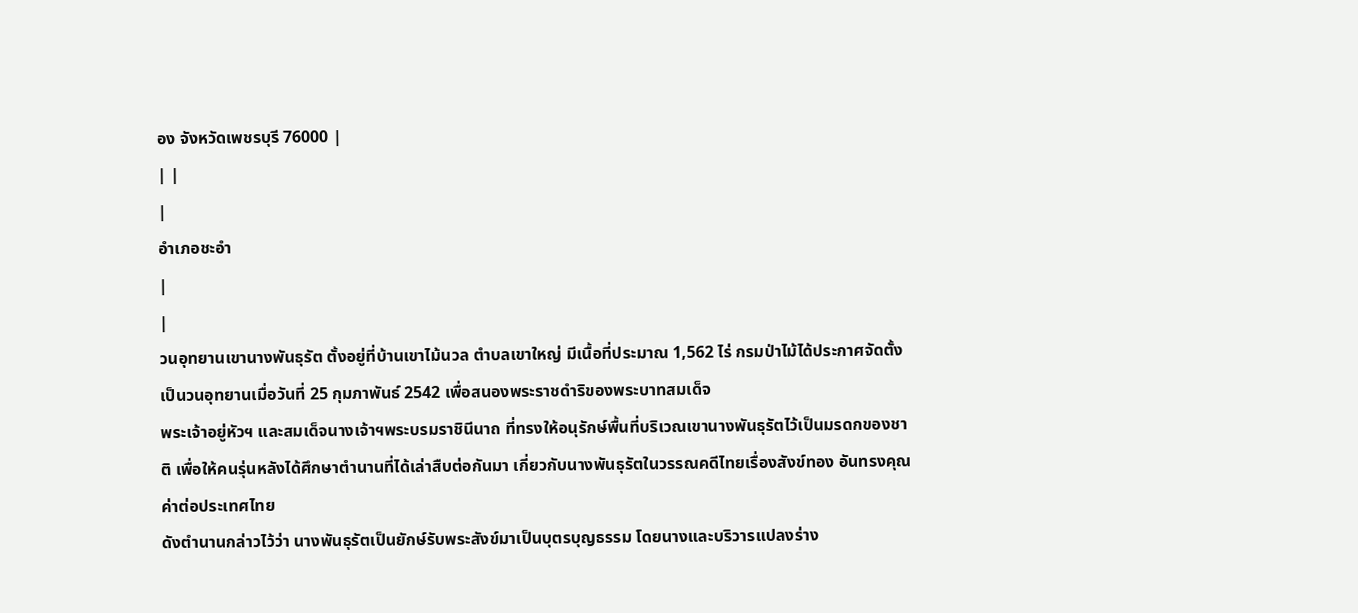อง จังหวัดเพชรบุรี 76000 |
| |
|
อำเภอชะอำ
|
|
วนอุทยานเขานางพันธุรัต ตั้งอยู่ที่บ้านเขาไม้นวล ตำบลเขาใหญ่ มีเนื้อที่ประมาณ 1,562 ไร่ กรมป่าไม้ได้ประกาศจัดตั้งเป็นวนอุทยานเมื่อวันที่ 25 กุมภาพันธ์ 2542 เพื่อสนองพระราชดำริของพระบาทสมเด็จ
พระเจ้าอยู่หัวฯ และสมเด็จนางเจ้าฯพระบรมราชินีนาถ ที่ทรงให้อนุรักษ์พื้นที่บริเวณเขานางพันธุรัตไว้เป็นมรดกของชาติ เพื่อให้คนรุ่นหลังได้ศึกษาตำนานที่ได้เล่าสืบต่อกันมา เกี่ยวกับนางพันธุรัตในวรรณคดีไทยเรื่องสังข์ทอง อันทรงคุณค่าต่อประเทศไทย
ดังตำนานกล่าวไว้ว่า นางพันธุรัตเป็นยักษ์รับพระสังข์มาเป็นบุตรบุญธรรม โดยนางและบริวารแปลงร่าง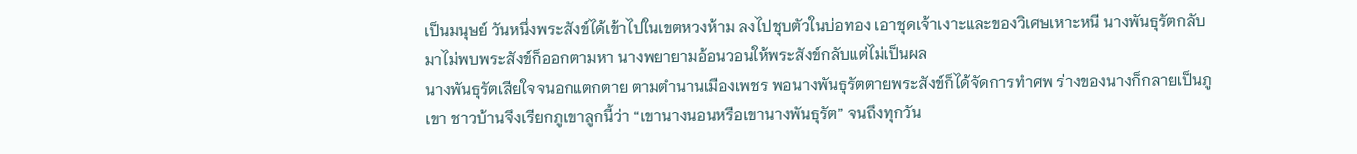เป็นมนุษย์ วันหนึ่งพระสังข์ได้เข้าไปในเขตหวงห้าม ลงไปชุบตัวในบ่อทอง เอาชุดเจ้าเงาะและของวิเศษเหาะหนี นางพันธุรัตกลับมาไม่พบพระสังข์ก็ออกตามหา นางพยายามอ้อนวอนให้พระสังข์กลับแต่ไม่เป็นผล
นางพันธุรัตเสียใจจนอกแตกตาย ตามตำนานเมืองเพชร พอนางพันธุรัตตายพระสังข์ก็ได้จัดการทำศพ ร่างของนางก็กลายเป็นภูเขา ชาวบ้านจึงเรียกภูเขาลูกนี้ว่า “เขานางนอนหรือเขานางพันธุรัต” จนถึงทุกวัน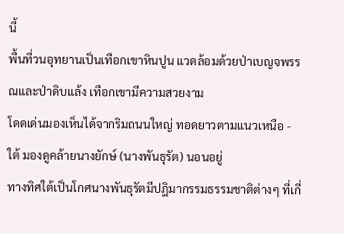นี้
พื้นที่วนอุทยานเป็นเทือกเขาหินปูน แวดล้อมด้วยป่าเบญจพรรณและป่าดิบแล้ง เทือกเขามีความสวยงาม
โดดเด่นมองเห็นได้จากริมถนนใหญ่ ทอดยาวตามแนวเหนือ - ใต้ มองดูคล้ายนางยักษ์ (นางพันธุรัต) นอนอยู่
ทางทิศใต้เป็นโกศนางพันธุรัตมีปฎิมากรรมธรรมชาติต่างๆ ที่เกี่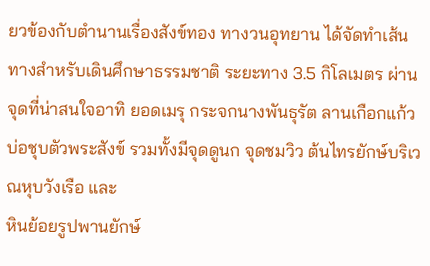ยวข้องกับตำนานเรื่องสังข์ทอง ทางวนอุทยาน ได้จัดทำเส้นทางสำหรับเดินศึกษาธรรมชาติ ระยะทาง 3.5 กิโลเมตร ผ่านจุดที่น่าสนใจอาทิ ยอดเมรุ กระจกนางพันธุรัต ลานเกือกแก้ว บ่อชุบตัวพระสังข์ รวมทั้งมีจุดดูนก จุดชมวิว ต้นไทรยักษ์บริเวณหุบวังเรือ และ
หินย้อยรูปพานยักษ์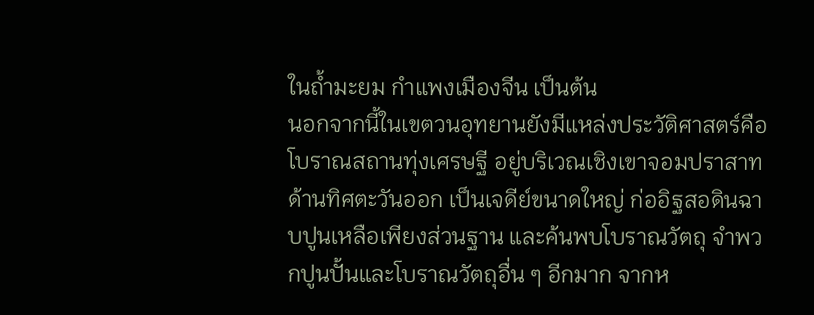ในถ้ำมะยม กำแพงเมืองจีน เป็นต้น
นอกจากนี้ในเขตวนอุทยานยังมีแหล่งประวัติศาสตร์คือ โบราณสถานทุ่งเศรษฐี อยู่บริเวณเชิงเขาจอมปราสาทด้านทิศตะวันออก เป็นเจดีย์ขนาดใหญ่ ก่ออิฐสอดินฉาบปูนเหลือเพียงส่วนฐาน และค้นพบโบราณวัตถุ จำพวกปูนปั้นและโบราณวัตถุอื่น ๆ อีกมาก จากห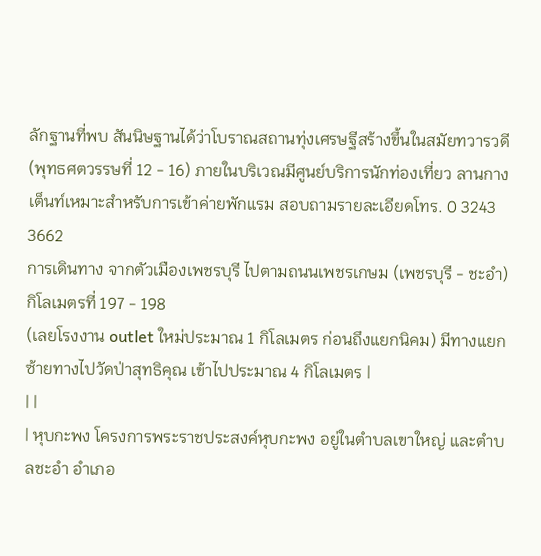ลักฐานที่พบ สันนิษฐานได้ว่าโบราณสถานทุ่งเศรษฐีสร้างขึ้นในสมัยทวารวดี (พุทธศตวรรษที่ 12 - 16) ภายในบริเวณมีศูนย์บริการนักท่องเที่ยว ลานกางเต็นท์เหมาะสำหรับการเข้าค่ายพักแรม สอบถามรายละเอียดโทร. 0 3243 3662
การเดินทาง จากตัวเมืองเพชรบุรี ไปตามถนนเพชรเกษม (เพชรบุรี - ชะอำ) กิโลเมตรที่ 197 - 198
(เลยโรงงาน outlet ใหม่ประมาณ 1 กิโลเมตร ก่อนถึงแยกนิคม) มีทางแยกซ้ายทางไปวัดป่าสุทธิคุณ เข้าไปประมาณ 4 กิโลเมตร |
| |
| หุบกะพง โครงการพระราชประสงค์หุบกะพง อยู่ในตำบลเขาใหญ่ และตำบลชะอำ อำเภอ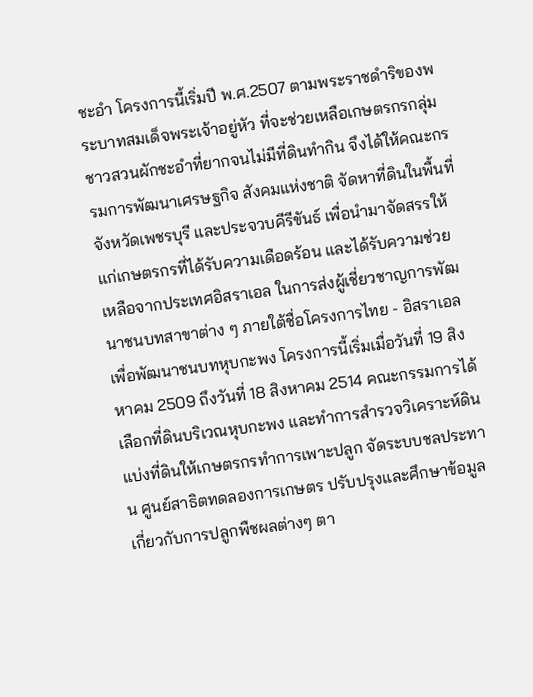ชะอำ โครงการนี้เริ่มปี พ.ศ.2507 ตามพระราชดำริของพระบาทสมเด็จพระเจ้าอยู่หัว ที่จะช่วยเหลือเกษตรกรกลุ่มชาวสวนผักชะอำที่ยากจนไม่มีที่ดินทำกิน จึงได้ให้คณะกรรมการพัฒนาเศรษฐกิจ สังคมแห่งชาติ จัดหาที่ดินในพื้นที่จังหวัดเพชรบุรี และประจวบคีรีขันธ์ เพื่อนำมาจัดสรรให้แก่เกษตรกรที่ได้รับความเดือดร้อน และได้รับความช่วยเหลือจากประเทศอิสราเอล ในการส่งผู้เชี่ยวชาญการพัฒนาชนบทสาขาต่าง ๆ ภายใต้ชื่อโครงการไทย - อิสราเอล เพื่อพัฒนาชนบทหุบกะพง โครงการนี้เริ่มเมื่อวันที่ 19 สิงหาคม 2509 ถึงวันที่ 18 สิงหาคม 2514 คณะกรรมการได้เลือกที่ดินบริเวณหุบกะพง และทำการสำรวจวิเคราะห์ดิน แบ่งที่ดินให้เกษตรกรทำการเพาะปลูก จัดระบบชลประทาน ศูนย์สาธิตทดลองการเกษตร ปรับปรุงและศึกษาข้อมูลเกี่ยวกับการปลูกพืชผลต่างๆ ตา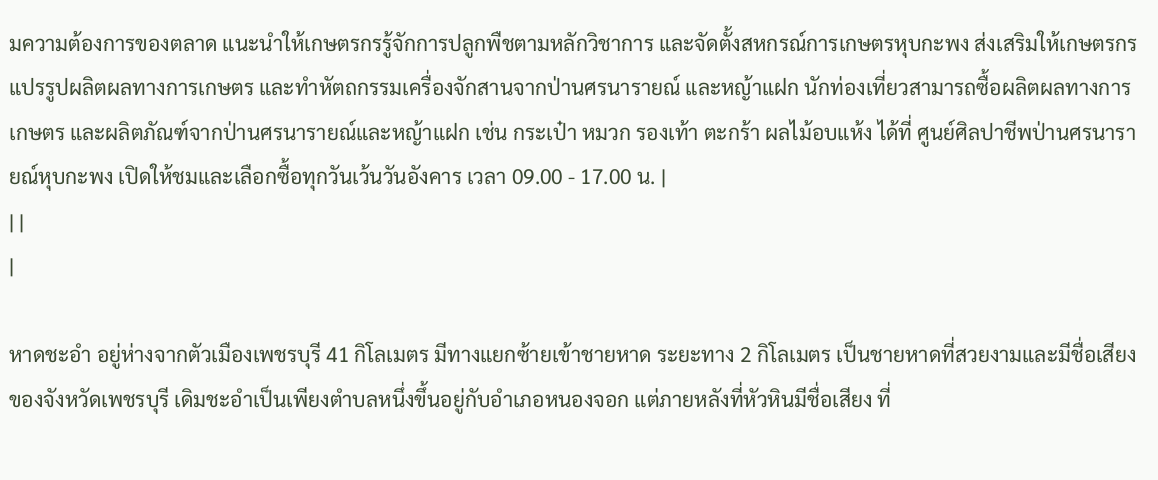มความต้องการของตลาด แนะนำให้เกษตรกรรู้จักการปลูกพืชตามหลักวิชาการ และจัดตั้งสหกรณ์การเกษตรหุบกะพง ส่งเสริมให้เกษตรกรแปรรูปผลิตผลทางการเกษตร และทำหัตถกรรมเครื่องจักสานจากป่านศรนารายณ์ และหญ้าแฝก นักท่องเที่ยวสามารถซื้อผลิตผลทางการเกษตร และผลิตภัณฑ์จากป่านศรนารายณ์และหญ้าแฝก เช่น กระเป๋า หมวก รองเท้า ตะกร้า ผลไม้อบแห้ง ได้ที่ ศูนย์ศิลปาชีพป่านศรนารายณ์หุบกะพง เปิดให้ชมและเลือกซื้อทุกวันเว้นวันอังคาร เวลา 09.00 - 17.00 น. |
| |
|

หาดชะอำ อยู่ห่างจากตัวเมืองเพชรบุรี 41 กิโลเมตร มีทางแยกซ้ายเข้าชายหาด ระยะทาง 2 กิโลเมตร เป็นชายหาดที่สวยงามและมีชื่อเสียงของจังหวัดเพชรบุรี เดิมชะอำเป็นเพียงตำบลหนึ่งขึ้นอยู่กับอำเภอหนองจอก แต่ภายหลังที่หัวหินมีชื่อเสียง ที่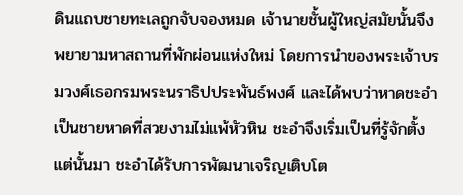ดินแถบชายทะเลถูกจับจองหมด เจ้านายชั้นผู้ใหญ่สมัยนั้นจึงพยายามหาสถานที่พักผ่อนแห่งใหม่ โดยการนำของพระเจ้าบรมวงศ์เธอกรมพระนราธิปประพันธ์พงศ์ และได้พบว่าหาดชะอำเป็นชายหาดที่สวยงามไม่แพ้หัวหิน ชะอำจึงเริ่มเป็นที่รู้จักตั้งแต่นั้นมา ชะอำได้รับการพัฒนาเจริญเติบโต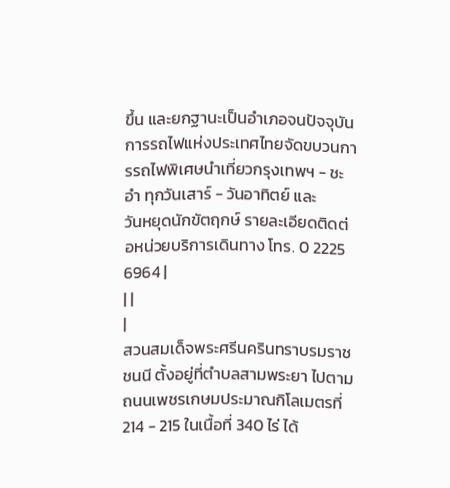ขึ้น และยกฐานะเป็นอำเภอจนปัจจุบัน
การรถไฟแห่งประเทศไทยจัดขบวนการรถไฟพิเศษนำเที่ยวกรุงเทพฯ - ชะอำ ทุกวันเสาร์ - วันอาทิตย์ และ
วันหยุดนักขัตฤกษ์ รายละเอียดติดต่อหน่วยบริการเดินทาง โทร. 0 2225 6964 |
| |
|
สวนสมเด็จพระศรีนครินทราบรมราชชนนี ตั้งอยู่ที่ตำบลสามพระยา ไปตามถนนเพชรเกษมประมาณกิโลเมตรที่ 214 - 215 ในเนื้อที่ 340 ไร่ ได้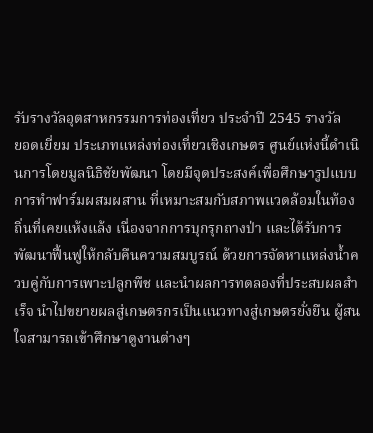รับรางวัลอุตสาหกรรมการท่องเที่ยว ประจำปี 2545 รางวัล
ยอดเยี่ยม ประเภทแหล่งท่องเที่ยวเชิงเกษตร ศูนย์แห่งนี้ดำเนินการโดยมูลนิธิชัยพัฒนา โดยมีจุดประสงค์เพื่อศึกษารูปแบบการทำฟาร์มผสมผสาน ที่เหมาะสมกับสภาพแวดล้อมในท้องถิ่นที่เคยแห้งแล้ง เนื่องจากการบุกรุกถางป่า และได้รับการพัฒนาฟื้นฟูให้กลับคืนความสมบูรณ์ ด้วยการจัดหาแหล่งน้ำควบคู่กับการเพาะปลูกพืช และนำผลการทดลองที่ประสบผลสำเร็จ นำไปขยายผลสู่เกษตรกรเป็นแนวทางสู่เกษตรยั่งยืน ผู้สนใจสามารถเข้าศึกษาดูงานต่างๆ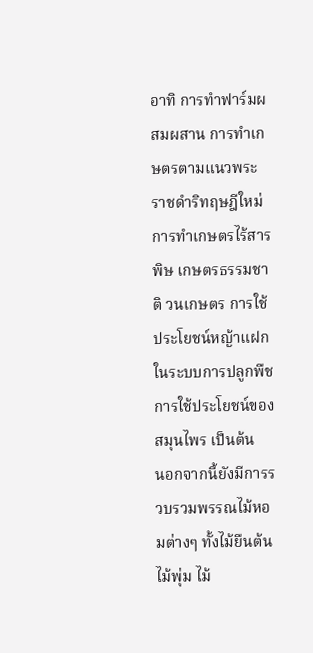อาทิ การทำฟาร์มผสมผสาน การทำเกษตรตามแนวพระราชดำริทฤษฎีใหม่ การทำเกษตรไร้สารพิษ เกษตรธรรมชาติ วนเกษตร การใช้ประโยชน์หญ้าแฝกในระบบการปลูกพืช การใช้ประโยชน์ของสมุนไพร เป็นต้น
นอกจากนี้ยังมีการรวบรวมพรรณไม้หอมต่างๆ ทั้งไม้ยืนต้น ไม้พุ่ม ไม้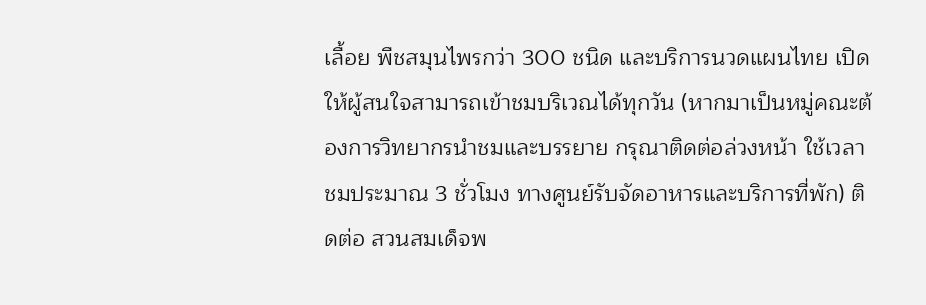เลื้อย พืชสมุนไพรกว่า 300 ชนิด และบริการนวดแผนไทย เปิดให้ผู้สนใจสามารถเข้าชมบริเวณได้ทุกวัน (หากมาเป็นหมู่คณะต้องการวิทยากรนำชมและบรรยาย กรุณาติดต่อล่วงหน้า ใช้เวลาชมประมาณ 3 ชั่วโมง ทางศูนย์รับจัดอาหารและบริการที่พัก) ติดต่อ สวนสมเด็จพ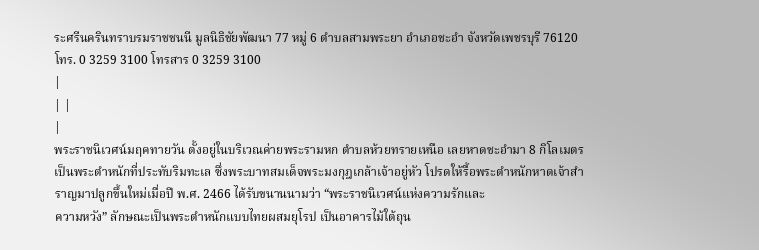ระศรีนครินทราบรมราชชนนี มูลนิธิชัยพัฒนา 77 หมู่ 6 ตำบลสามพระยา อำเภอชะอำ จังหวัดเพชรบุรี 76120 โทร. 0 3259 3100 โทรสาร 0 3259 3100
|
| |
|
พระราชนิเวศน์มฤคทายวัน ตั้งอยู่ในบริเวณค่ายพระรามหก ตำบลห้วยทรายเหนือ เลยหาดชะอำมา 8 กิโลเมตร เป็นพระตำหนักที่ประทับริมทะเล ซึ่งพระบาทสมเด็จพระมงกุฎเกล้าเจ้าอยู่หัว โปรดให้รื้อพระตำหนักหาดเจ้าสำราญมาปลูกขึ้นใหม่เมื่อปี พ.ศ. 2466 ได้รับขนานนามว่า “พระราชนิเวศน์แห่งความรักและ
ความหวัง” ลักษณะเป็นพระตำหนักแบบไทยผสมยุโรป เป็นอาคารไม้ใต้ถุน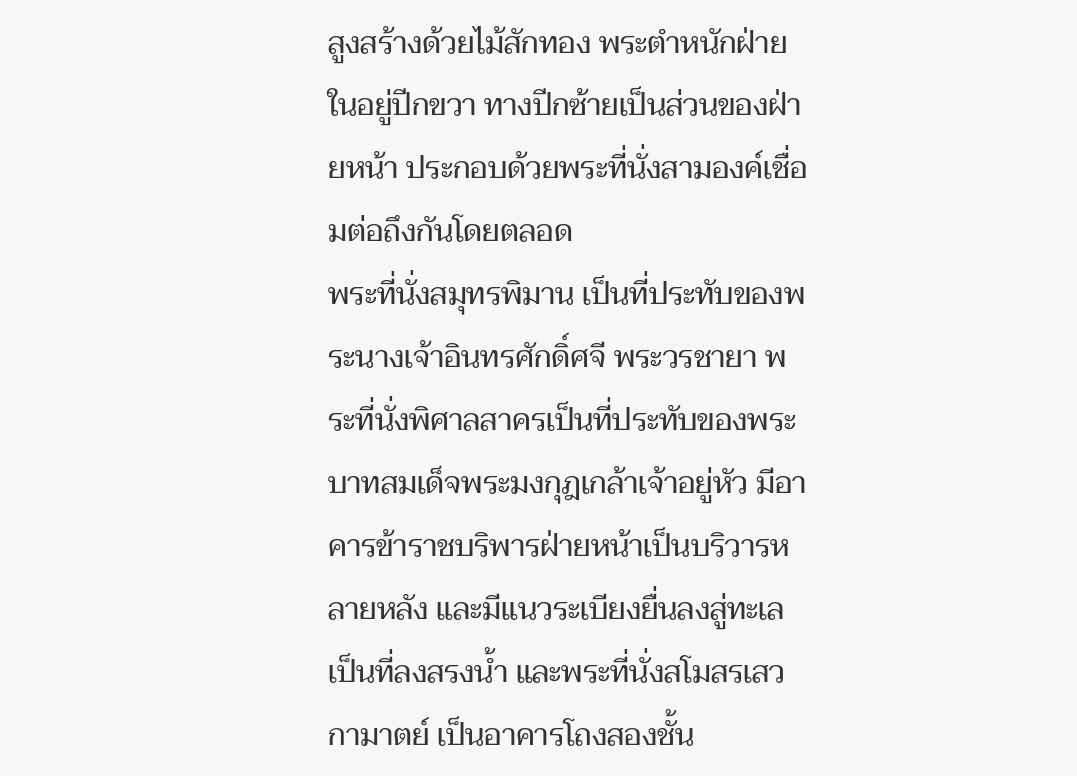สูงสร้างด้วยไม้สักทอง พระตำหนักฝ่ายในอยู่ปีกขวา ทางปีกซ้ายเป็นส่วนของฝ่ายหน้า ประกอบด้วยพระที่นั่งสามองค์เชื่อมต่อถึงกันโดยตลอด
พระที่นั่งสมุทรพิมาน เป็นที่ประทับของพระนางเจ้าอินทรศักดิ์ศจี พระวรชายา พระที่นั่งพิศาลสาครเป็นที่ประทับของพระบาทสมเด็จพระมงกุฎเกล้าเจ้าอยู่หัว มีอาคารข้าราชบริพารฝ่ายหน้าเป็นบริวารหลายหลัง และมีแนวระเบียงยื่นลงสู่ทะเลเป็นที่ลงสรงน้ำ และพระที่นั่งสโมสรเสวกามาตย์ เป็นอาคารโถงสองชั้น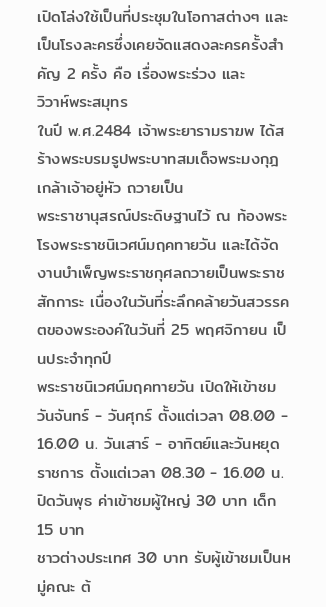เปิดโล่งใช้เป็นที่ประชุมในโอกาสต่างๆ และเป็นโรงละครซึ่งเคยจัดแสดงละครครั้งสำคัญ 2 ครั้ง คือ เรื่องพระร่วง และ
วิวาห์พระสมุทร
ในปี พ.ศ.2484 เจ้าพระยารามราฆพ ได้สร้างพระบรมรูปพระบาทสมเด็จพระมงกุฎเกล้าเจ้าอยู่หัว ถวายเป็น
พระราชานุสรณ์ประดิษฐานไว้ ณ ท้องพระโรงพระราชนิเวศน์มฤคทายวัน และได้จัดงานบำเพ็ญพระราชกุศลถวายเป็นพระราชสักการะ เนื่องในวันที่ระลึกคล้ายวันสวรรคตของพระองค์ในวันที่ 25 พฤศจิกายน เป็นประจำทุกปี
พระราชนิเวศน์มฤคทายวัน เปิดให้เข้าชมวันจันทร์ - วันศุกร์ ตั้งแต่เวลา 08.00 - 16.00 น. วันเสาร์ - อาทิตย์และวันหยุดราชการ ตั้งแต่เวลา 08.30 - 16.00 น. ปิดวันพุธ ค่าเข้าชมผู้ใหญ่ 30 บาท เด็ก 15 บาท
ชาวต่างประเทศ 30 บาท รับผู้เข้าชมเป็นหมู่คณะ ต้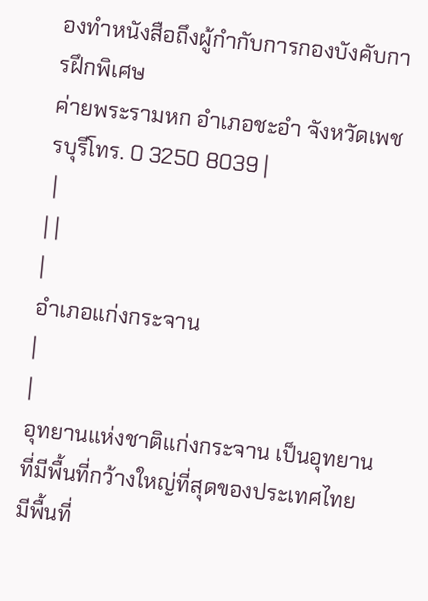องทำหนังสือถึงผู้กำกับการกองบังคับการฝึกพิเศษ
ค่ายพระรามหก อำเภอชะอำ จังหวัดเพชรบุรีโทร. 0 3250 8039 |
 |
| |
|
อำเภอแก่งกระจาน
|
|
อุทยานแห่งชาติแก่งกระจาน เป็นอุทยานที่มีพื้นที่กว้างใหญ่ที่สุดของประเทศไทย มีพื้นที่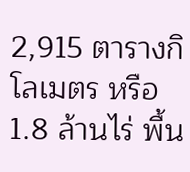2,915 ตารางกิโลเมตร หรือ 1.8 ล้านไร่ พื้น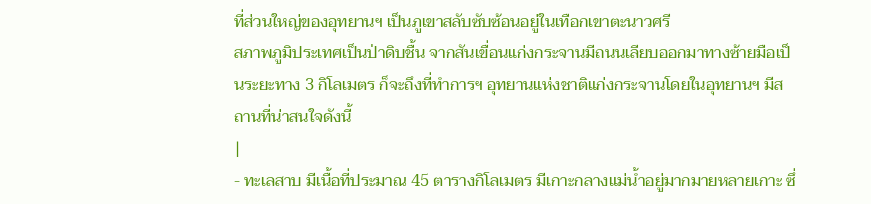ที่ส่วนใหญ่ของอุทยานฯ เป็นภูเขาสลับซับซ้อนอยู่ในเทือกเขาตะนาวศรี
สภาพภูมิประเทศเป็นป่าดิบชื้น จากสันเขื่อนแก่งกระจานมีถนนเลียบออกมาทางซ้ายมือเป็นระยะทาง 3 กิโลเมตร ก็จะถึงที่ทำการฯ อุทยานแห่งชาติแก่งกระจานโดยในอุทยานฯ มีสถานที่น่าสนใจดังนี้
|
- ทะเลสาบ มีเนื้อที่ประมาณ 45 ตารางกิโลเมตร มีเกาะกลางแม่น้ำอยู่มากมายหลายเกาะ ซึ่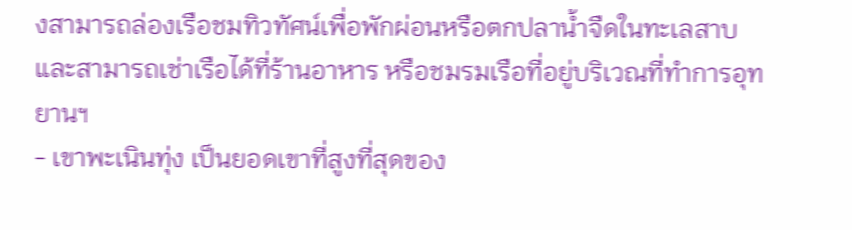งสามารถล่องเรือชมทิวทัศน์เพื่อพักผ่อนหรือตกปลาน้ำจืดในทะเลสาบ และสามารถเช่าเรือได้ที่ร้านอาหาร หรือชมรมเรือที่อยู่บริเวณที่ทำการอุทยานฯ
- เขาพะเนินทุ่ง เป็นยอดเขาที่สูงที่สุดของ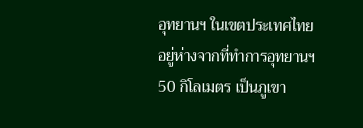อุทยานฯ ในเขตประเทศไทย อยู่ห่างจากที่ทำการอุทยานฯ 50 กิโลเมตร เป็นภูเขา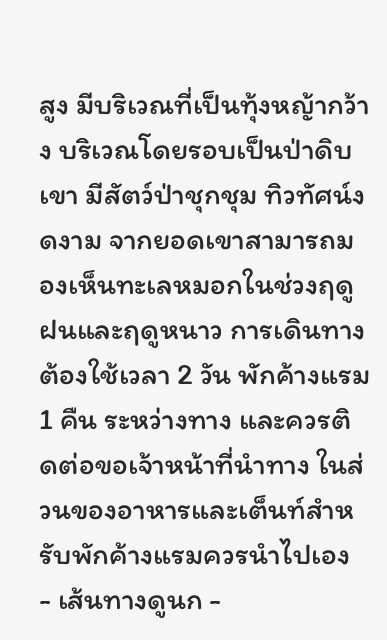สูง มีบริเวณที่เป็นทุ้งหญ้ากว้าง บริเวณโดยรอบเป็นป่าดิบเขา มีสัตว์ป่าชุกชุม ทิวทัศน์งดงาม จากยอดเขาสามารถมองเห็นทะเลหมอกในช่วงฤดูฝนและฤดูหนาว การเดินทางต้องใช้เวลา 2 วัน พักค้างแรม 1 คืน ระหว่างทาง และควรติดต่อขอเจ้าหน้าที่นำทาง ในส่วนของอาหารและเต็นท์สำหรับพักค้างแรมควรนำไปเอง
- เส้นทางดูนก -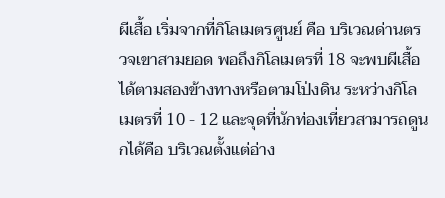ผีเสื้อ เริ่มจากที่กิโลเมตรศูนย์ คือ บริเวณด่านตรวจเขาสามยอด พอถึงกิโลเมตรที่ 18 จะพบผีเสื้อได้ตามสองข้างทางหรือตามโป่งดิน ระหว่างกิโลเมตรที่ 10 - 12 และจุดที่นักท่องเที่ยวสามารถดูนกได้คือ บริเวณตั้งแต่อ่าง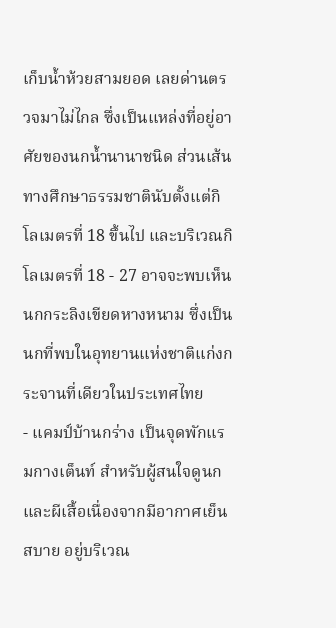เก็บน้ำห้วยสามยอด เลยด่านตรวจมาไม่ไกล ซึ่งเป็นแหล่งที่อยู่อาศัยของนกน้ำนานาชนิด ส่วนเส้นทางศึกษาธรรมชาตินับตั้งแต่กิโลเมตรที่ 18 ขึ้นไป และบริเวณกิโลเมตรที่ 18 - 27 อาจจะพบเห็นนกกระลิงเขียดหางหนาม ซึ่งเป็นนกที่พบในอุทยานแห่งชาติแก่งกระจานที่เดียวในประเทศไทย
- แคมป์บ้านกร่าง เป็นจุดพักแรมกางเต็นท์ สำหรับผู้สนใจดูนกและผีเสื้อเนื่องจากมีอากาศเย็นสบาย อยู่บริเวณ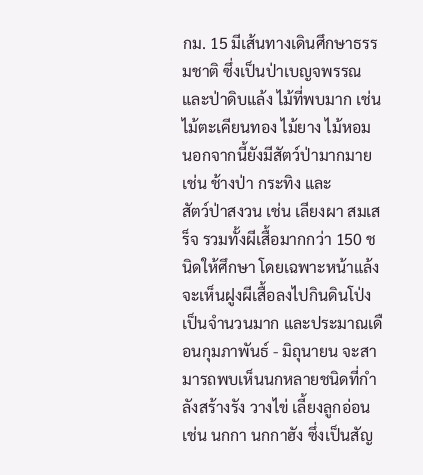กม. 15 มีเส้นทางเดินศึกษาธรรมชาติ ซึ่งเป็นป่าเบญจพรรณ และป่าดิบแล้ง ไม้ที่พบมาก เช่น ไม้ตะเคียนทอง ไม้ยาง ไม้หอม นอกจากนี้ยังมีสัตว์ป่ามากมายเช่น ช้างป่า กระทิง และ
สัตว์ป่าสงวน เช่น เลียงผา สมเสร็จ รวมทั้งผีเสื้อมากกว่า 150 ชนิดให้ศึกษา โดยเฉพาะหน้าแล้งจะเห็นฝูงผีเสื้อลงไปกินดินโป่งเป็นจำนวนมาก และประมาณเดือนกุมภาพันธ์ - มิถุนายน จะสามารถพบเห็นนกหลายชนิดที่กำลังสร้างรัง วางไข่ เลี้ยงลูกอ่อน เช่น นกกา นกกาฮัง ซึ่งเป็นสัญ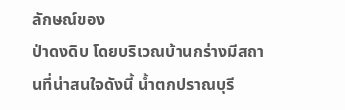ลักษณ์ของ
ป่าดงดิบ โดยบริเวณบ้านกร่างมีสถานที่น่าสนใจดังนี้ น้ำตกปราณบุรี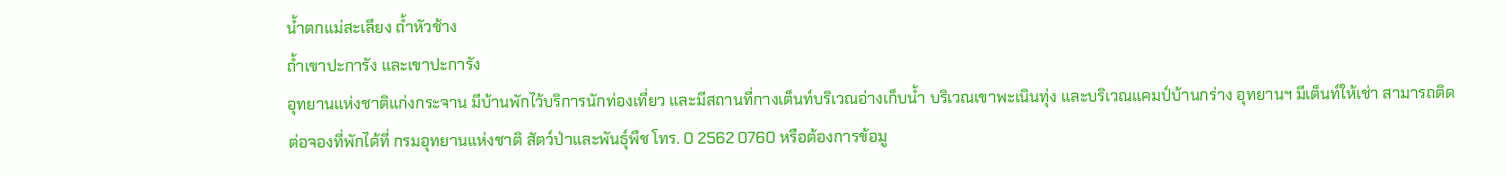น้ำตกแม่สะเลียง ถ้ำหัวช้าง
ถ้ำเขาปะการัง และเขาปะการัง
อุทยานแห่งชาติแก่งกระจาน มีบ้านพักไว้บริการนักท่องเที่ยว และมีสถานที่กางเต็นท์บริเวณอ่างเก็บน้ำ บริเวณเขาพะเนินทุ่ง และบริเวณแคมป์บ้านกร่าง อุทยานฯ มีเต็นท์ให้เช่า สามารถติดต่อจองที่พักได้ที่ กรมอุทยานแห่งชาติ สัตว์ป่าและพันธุ์พืช โทร. 0 2562 0760 หรือต้องการข้อมู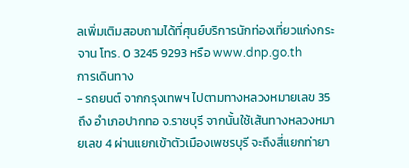ลเพิ่มเติมสอบถามได้ที่ศุนย์บริการนักท่องเที่ยวแก่งกระจาน โทร. 0 3245 9293 หรือ www.dnp.go.th
การเดินทาง
- รถยนต์ จากกรุงเทพฯ ไปตามทางหลวงหมายเลข 35 ถึง อำเภอปากทอ จ.ราชบุรี จากนั้นใช้เส้นทางหลวงหมายเลข 4 ผ่านแยกเข้าตัวเมืองเพชรบุรี จะถึงสี่แยกท่ายา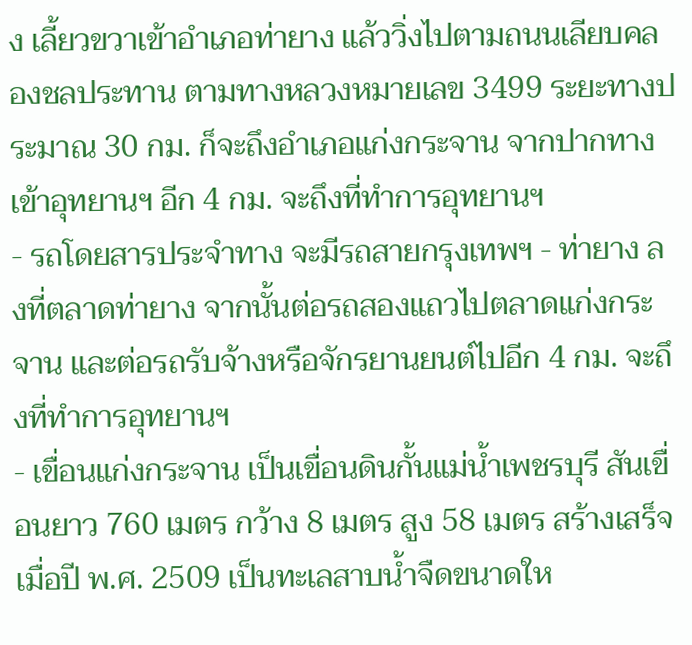ง เลี้ยวขวาเข้าอำเภอท่ายาง แล้ววิ่งไปตามถนนเลียบคลองชลประทาน ตามทางหลวงหมายเลข 3499 ระยะทางประมาณ 30 กม. ก็จะถึงอำเภอแก่งกระจาน จากปากทางเข้าอุทยานฯ อีก 4 กม. จะถึงที่ทำการอุทยานฯ
- รถโดยสารประจำทาง จะมีรถสายกรุงเทพฯ - ท่ายาง ลงที่ตลาดท่ายาง จากนั้นต่อรถสองแถวไปตลาดแก่งกระจาน และต่อรถรับจ้างหรือจักรยานยนต์ไปอีก 4 กม. จะถึงที่ทำการอุทยานฯ
- เขื่อนแก่งกระจาน เป็นเขื่อนดินกั้นแม่น้ำเพชรบุรี สันเขื่อนยาว 760 เมตร กว้าง 8 เมตร สูง 58 เมตร สร้างเสร็จเมื่อปี พ.ศ. 2509 เป็นทะเลสาบน้ำจืดขนาดให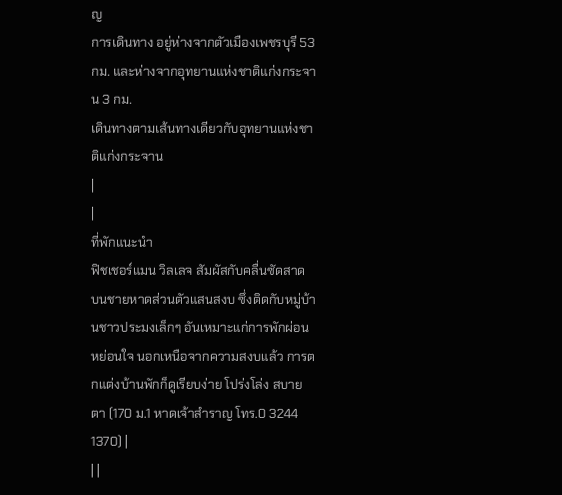ญ
การเดินทาง อยู่ห่างจากตัวเมืองเพชรบุรี 53 กม. และห่างจากอุทยานแห่งชาติแก่งกระจาน 3 กม.
เดินทางตามเส้นทางเดียวกับอุทยานแห่งชาติแก่งกระจาน
|
|
ที่พักแนะนำ
ฟิชเชอร์แมน วิลเลจ สัมผัสกับคลื่นซัดสาด บนชายหาดส่วนตัวแสนสงบ ซึ่งติดกับหมู่บ้านชาวประมงเล็กๆ อันเหมาะแก่การพักผ่อนหย่อนใจ นอกเหนือจากความสงบแล้ว การตกแต่งบ้านพักก็ดูเรียบง่าย โปร่งโล่ง สบายตา (170 ม.1 หาดเจ้าสำราญ โทร.0 3244 1370) |
| |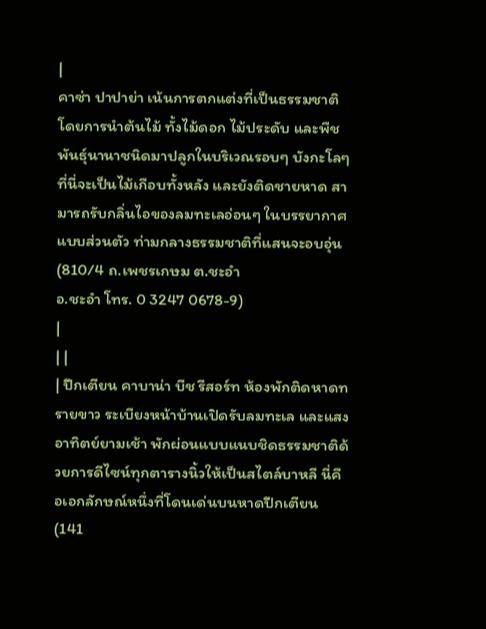|
คาซ่า ปาปาย่า เน้นการตกแต่งที่เป็นธรรมชาติ โดยการนำต้นไม้ ทั้งไม้ดอก ไม้ประดับ และพืชพันธุ์นานาชนิดมาปลูกในบริเวณรอบๆ บังกะโลๆ ที่นี่จะเป็นไม้เกือบทั้งหลัง และยังติดชายหาด สามารถรับกลิ่นไอของลมทะเลอ่อนๆ ในบรรยากาศแบบส่วนตัว ท่ามกลางธรรมชาติที่แสนจะอบอุ่น (810/4 ถ.เพชรเกษม ต.ชะอำ
อ.ชะอำ โทร. 0 3247 0678-9)
|
| |
| ปึกเตียน คาบาน่า บีช รีสอร์ท ห้องพักติดหาดทรายขาว ระเบียงหน้าบ้านเปิดรับลมทะเล และแสงอาทิตย์ยามเช้า พักผ่อนแบบแนบชิดธรรมชาติด้วยการดีไซน์ทุกตารางนิ้วให้เป็นสไตล์บาหลี นี่คือเอกลักษณ์หนึ่งที่โดนเด่นบนหาดปึกเตียน (141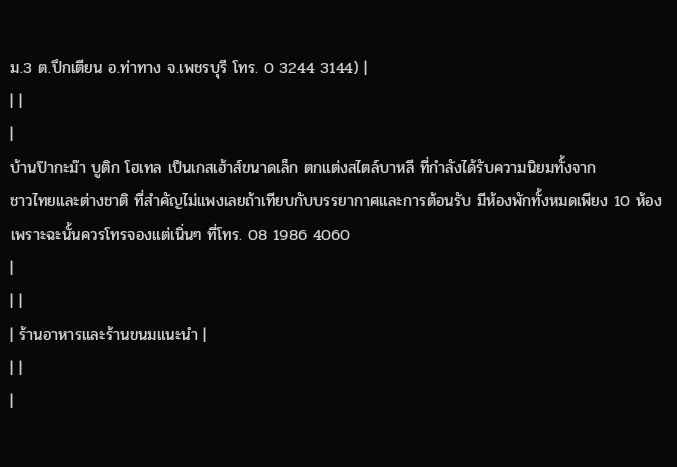ม.3 ต.ปึกเตียน อ.ท่าทาง จ.เพชรบุรี โทร. 0 3244 3144) |
| |
|
บ้านป๊ากะม๊า บูติก โฮเทล เป็นเกสเฮ้าส์ขนาดเล็ก ตกแต่งสไตล์บาหลี ที่กำลังได้รับความนิยมทั้งจาก
ชาวไทยและต่างชาติ ที่สำคัญไม่แพงเลยถ้าเทียบกับบรรยากาศและการต้อนรับ มีห้องพักทั้งหมดเพียง 10 ห้อง เพราะฉะนั้นควรโทรจองแต่เนิ่นๆ ที่โทร. 08 1986 4060
|
| |
| ร้านอาหารและร้านขนมแนะนำ |
| |
|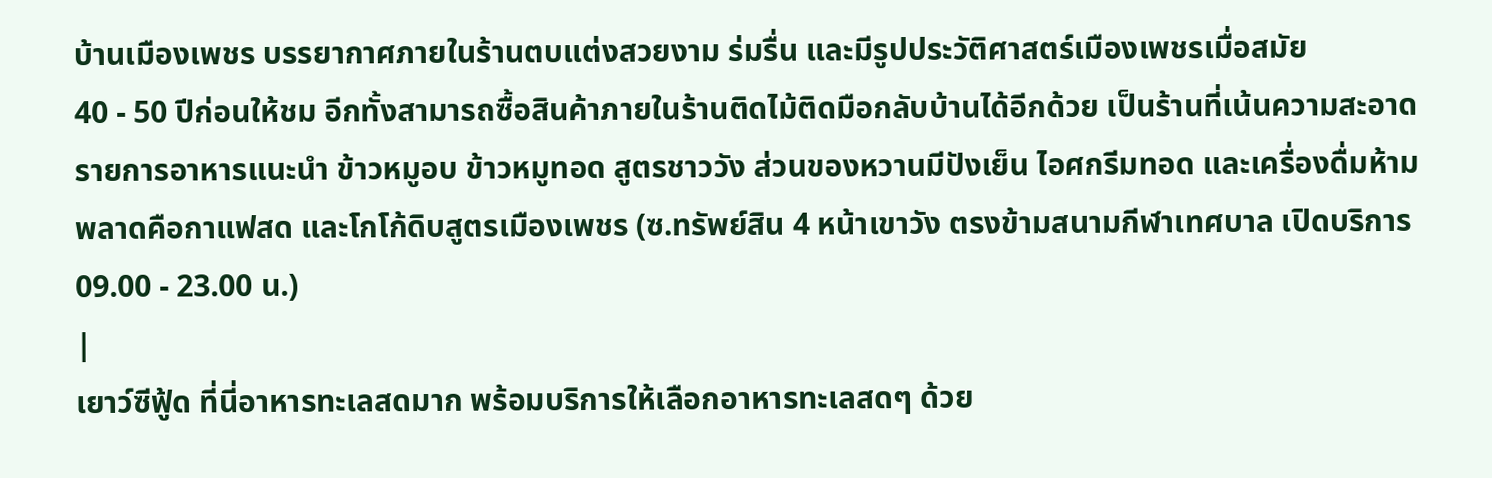บ้านเมืองเพชร บรรยากาศภายในร้านตบแต่งสวยงาม ร่มรื่น และมีรูปประวัติศาสตร์เมืองเพชรเมื่อสมัย
40 - 50 ปีก่อนให้ชม อีกทั้งสามารถซื้อสินค้าภายในร้านติดไม้ติดมือกลับบ้านได้อีกด้วย เป็นร้านที่เน้นความสะอาด รายการอาหารแนะนำ ข้าวหมูอบ ข้าวหมูทอด สูตรชาววัง ส่วนของหวานมีปังเย็น ไอศกรีมทอด และเครื่องดื่มห้ามพลาดคือกาแฟสด และโกโก้ดิบสูตรเมืองเพชร (ซ.ทรัพย์สิน 4 หน้าเขาวัง ตรงข้ามสนามกีฬาเทศบาล เปิดบริการ 09.00 - 23.00 น.)
|
เยาว์ซีฟู้ด ที่นี่อาหารทะเลสดมาก พร้อมบริการให้เลือกอาหารทะเลสดๆ ด้วย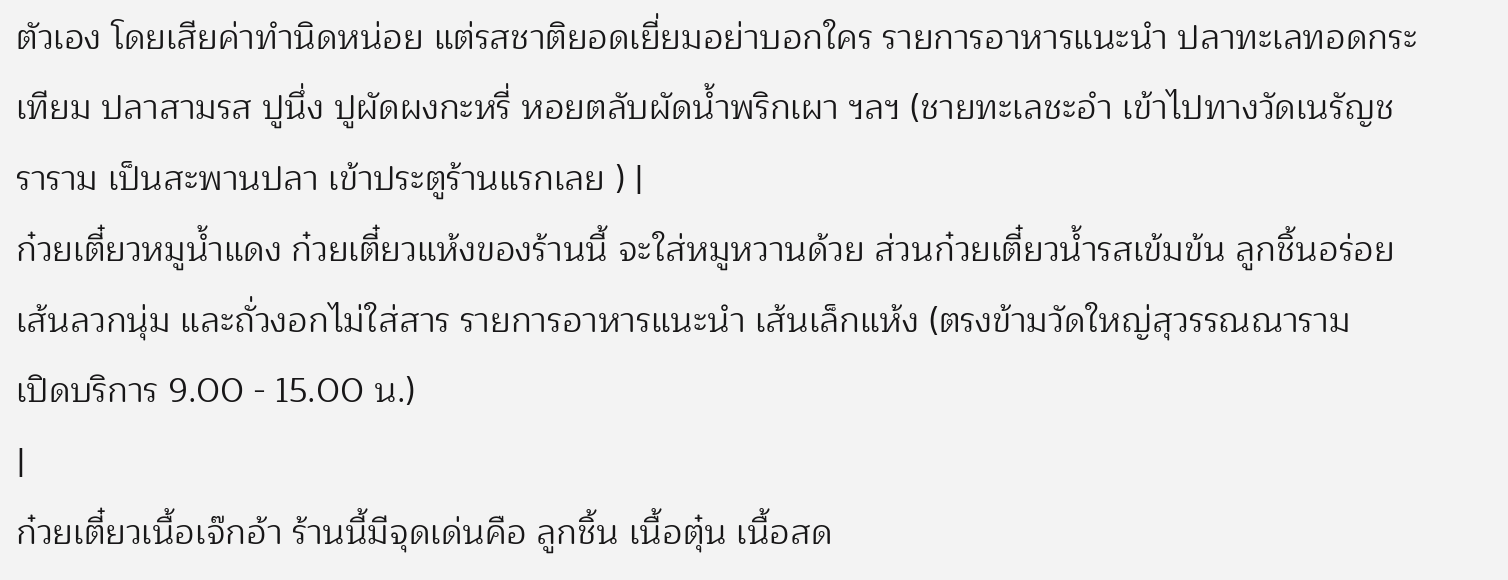ตัวเอง โดยเสียค่าทำนิดหน่อย แต่รสชาติยอดเยี่ยมอย่าบอกใคร รายการอาหารแนะนำ ปลาทะเลทอดกระเทียม ปลาสามรส ปูนึ่ง ปูผัดผงกะหรี่ หอยตลับผัดน้ำพริกเผา ฯลฯ (ชายทะเลชะอำ เข้าไปทางวัดเนรัญชราราม เป็นสะพานปลา เข้าประตูร้านแรกเลย ) |
ก๋วยเตี๋ยวหมูน้ำแดง ก๋วยเตี๋ยวแห้งของร้านนี้ จะใส่หมูหวานด้วย ส่วนก๋วยเตี๋ยวน้ำรสเข้มข้น ลูกชิ้นอร่อย
เส้นลวกนุ่ม และถั่วงอกไม่ใส่สาร รายการอาหารแนะนำ เส้นเล็กแห้ง (ตรงข้ามวัดใหญ่สุวรรณณาราม
เปิดบริการ 9.00 - 15.00 น.)
|
ก๋วยเตี๋ยวเนื้อเจ๊กอ้า ร้านนี้มีจุดเด่นคือ ลูกชิ้น เนื้อตุ๋น เนื้อสด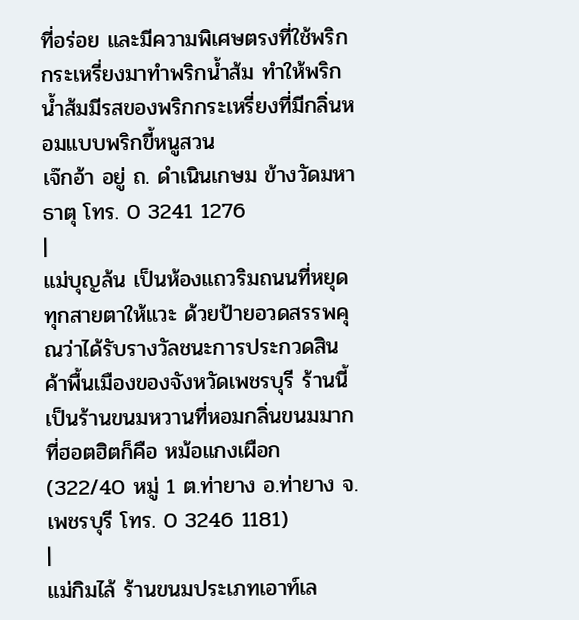ที่อร่อย และมีความพิเศษตรงที่ใช้พริก
กระเหรี่ยงมาทำพริกน้ำส้ม ทำให้พริกน้ำส้มมีรสของพริกกระเหรี่ยงที่มีกลิ่นหอมแบบพริกขี้หนูสวน
เจ๊กอ้า อยู่ ถ. ดำเนินเกษม ข้างวัดมหาธาตุ โทร. 0 3241 1276
|
แม่บุญล้น เป็นห้องแถวริมถนนที่หยุดทุกสายตาให้แวะ ด้วยป้ายอวดสรรพคุณว่าได้รับรางวัลชนะการประกวดสินค้าพื้นเมืองของจังหวัดเพชรบุรี ร้านนี้เป็นร้านขนมหวานที่หอมกลิ่นขนมมาก ที่ฮอตฮิตก็คือ หม้อแกงเผือก (322/40 หมู่ 1 ต.ท่ายาง อ.ท่ายาง จ.เพชรบุรี โทร. 0 3246 1181)
|
แม่กิมไล้ ร้านขนมประเภทเอาท์เล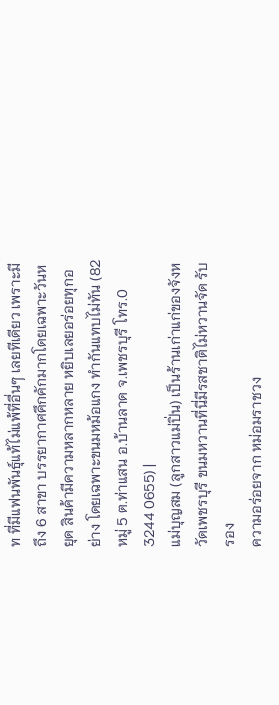ท ที่มีแฟนพันธุ์แท้ไม่แพ้ที่อื่นๆ เลยทีเดียว เพราะมีถึง 6 สาขา บรรยากาศคึกคักมากโดยเฉพาะวันหยุด สินค้ามีความหลากหลาย หยิบเลยอร่อยทุกอย่าง โดยเฉพาะขนมหม้อแกง ทำกันแทบไม่ทัน (82 หมู่ 5 ต.ท่าแสน อ.บ้านลาด จ.เพชรบุรี โทร.0 3244 0655) |
แม่บุญสม (ลูกสาวแม่ปิ่น) เป็นร้านเก่าแก่ของจังหวัดเพชรบุรี ขนมหวานที่นี่มีรสชาติไม่หวานจัด รับรอง
ความอร่อยจาก หม่อมราชวง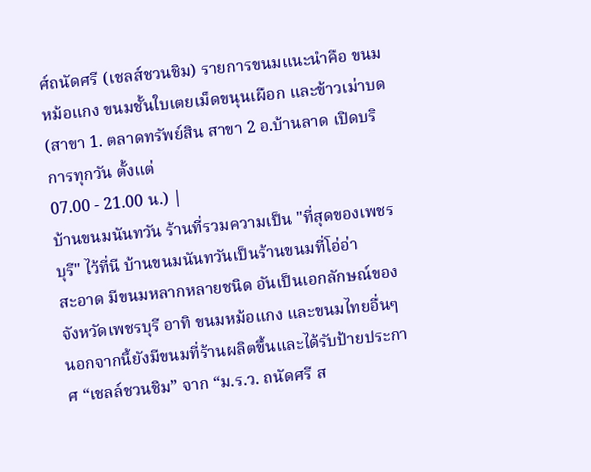ศ์ถนัดศรี (เชลส์ชวนชิม) รายการขนมแนะนำคือ ขนมหม้อแกง ขนมชั้นใบเตยเม็ดขนุนเผือก และข้าวเม่าบด (สาขา 1. ตลาดทรัพย์สิน สาขา 2 อ.บ้านลาด เปิดบริการทุกวัน ตั้งแต่
07.00 - 21.00 น.) |
บ้านขนมนันทวัน ร้านที่รวมความเป็น "ที่สุดของเพชรบุรี" ไว้ที่นี บ้านขนมนันทวันเป็นร้านขนมที่โอ่อ่า
สะอาด มีขนมหลากหลายชนิด อันเป็นเอกลักษณ์ของจังหวัดเพชรบุรี อาทิ ขนมหม้อแกง และขนมไทยอื่นๆ นอกจากนี้ยังมีขนมที่ร้านผลิตขึ้นและได้รับป้ายประกาศ “เชลล์ชวนชิม” จาก “ม.ร.ว. ถนัดศรี ส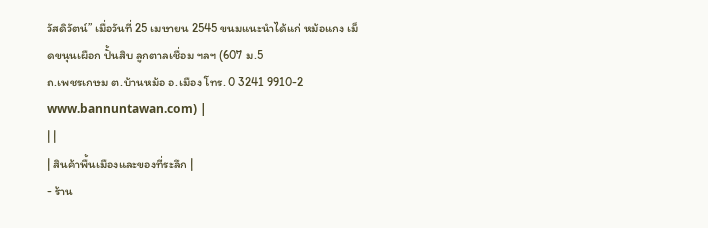วัสดิวัตน์” เมื่อวันที่ 25 เมษายน 2545 ขนมแนะนำได้แก่ หม้อแกง เม็ดขนุนเผือก ปั้นสิบ ลูกตาลเชื่อม ฯลฯ (607 ม.5
ถ.เพชรเกษม ต.บ้านหม้อ อ.เมือง โทร. 0 3241 9910-2 www.bannuntawan.com) |
| |
| สินค้าพื้นเมืองและของที่ระลึก |
- ร้าน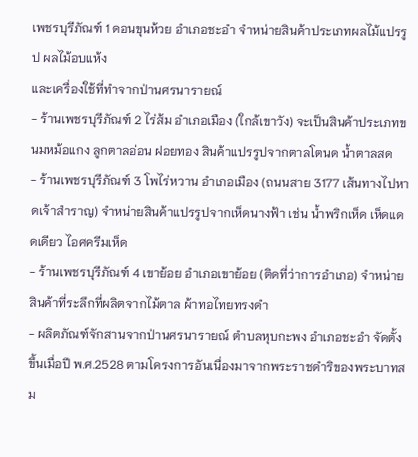เพชรบุรีภัณฑ์ 1 ดอนขุนห้วย อำเภอชะอำ จำหน่ายสินค้าประเภทผลไม้แปรรูป ผลไม้อบแห้ง
และเครื่องใช้ที่ทำจากป่านศรนารายณ์
- ร้านเพชรบุรีภัณฑ์ 2 ไร่ส้ม อำเภอเมือง (ใกล้เขาวัง) จะเป็นสินค้าประเภทขนมหม้อแกง ลูกตาลอ่อน ฝอยทอง สินค้าแปรรูปจากตาลโตนด น้ำตาลสด
- ร้านเพชรบุรีภัณฑ์ 3 โพไร่หวาน อำเภอเมือง (ถนนสาย 3177 เส้นทางไปหาดเจ้าสำราญ) จำหน่ายสินค้าแปรรูปจากเห็ดนางฟ้า เช่น น้ำพริกเห็ด เห็ดแดดเดียว ไอศครีมเห็ด
- ร้านเพชรบุรีภัณฑ์ 4 เขาย้อย อำเภอเขาย้อย (ติดที่ว่าการอำเภอ) จำหน่ายสินค้าที่ระลึกที่ผลิตจากไม้ตาล ผ้าทอไทยทรงดำ
- ผลิตภัณฑ์จักสานจากป่านศรนารายณ์ ตำบลหุบกะพง อำเภอชะอำ จัดตั้งขึ้นเมื่อปี พ.ศ.2528 ตามโครงการอันเนื่องมาจากพระราชดำริของพระบาทสม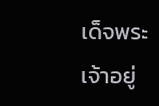เด็จพระเจ้าอยู่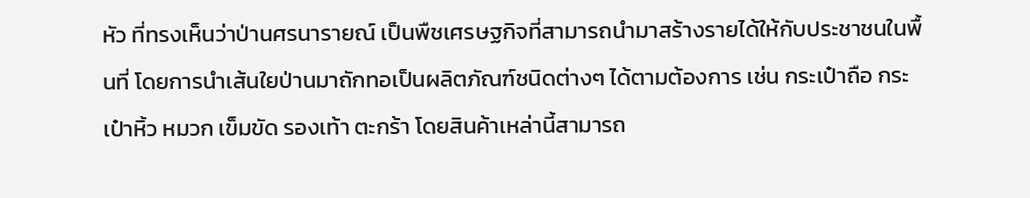หัว ที่ทรงเห็นว่าป่านศรนารายณ์ เป็นพืชเศรษฐกิจที่สามารถนำมาสร้างรายได้ให้กับประชาชนในพื้นที่ โดยการนำเส้นใยป่านมาถักทอเป็นผลิตภัณฑ์ชนิดต่างๆ ได้ตามต้องการ เช่น กระเป๋าถือ กระเป๋าหิ้ว หมวก เข็มขัด รองเท้า ตะกร้า โดยสินค้าเหล่านี้สามารถ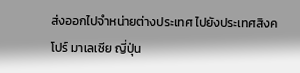ส่งออกไปจำหน่ายต่างประเทศ ไปยังประเทศสิงคโปร์ มาเลเซีย ญี่ปุ่น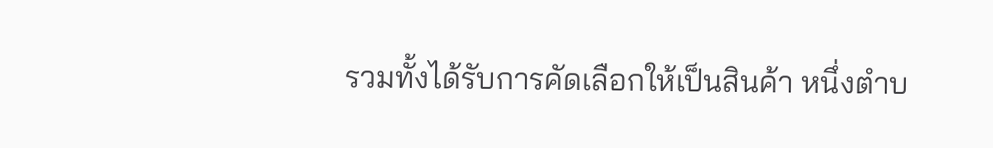รวมทั้งได้รับการคัดเลือกให้เป็นสินค้า หนึ่งตำบ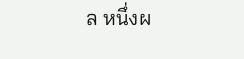ล หนึ่งผ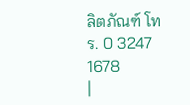ลิตภัณฑ์ โทร. 0 3247 1678
|